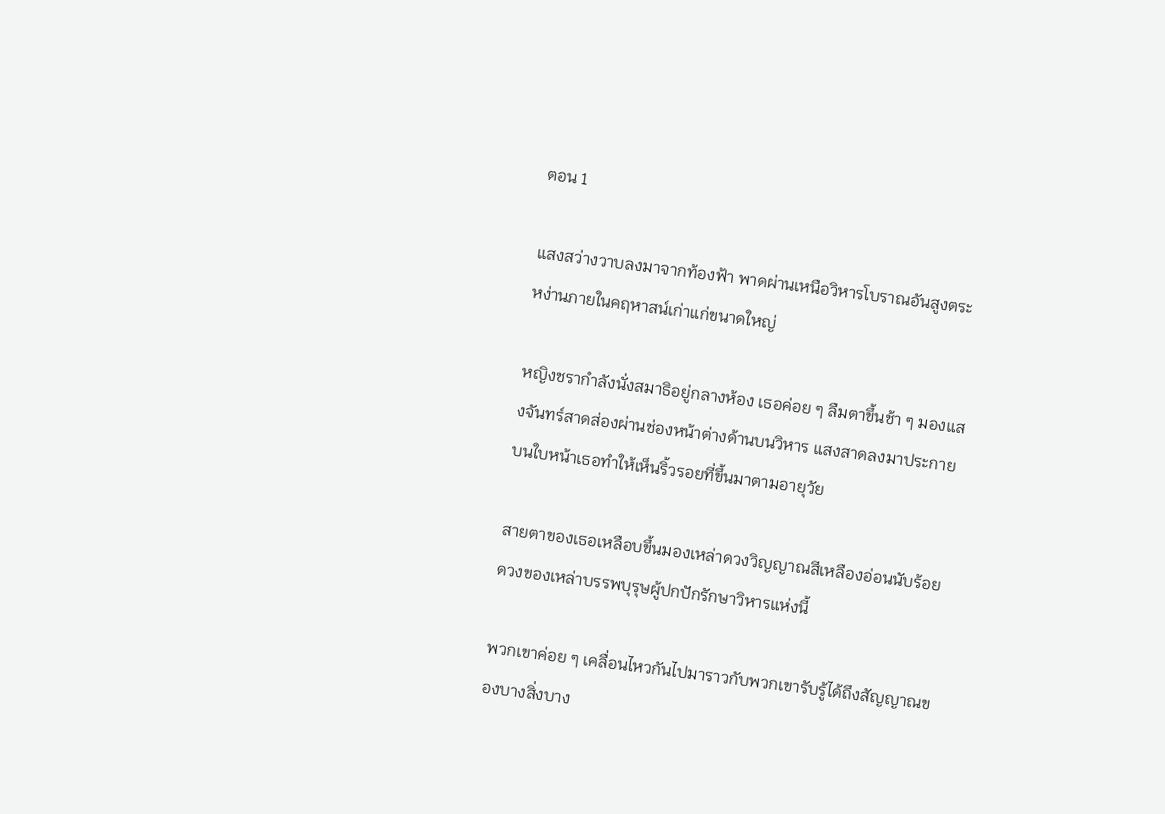ตอน 1

แสงสว่างวาบลงมาจากท้องฟ้า พาดผ่านเหนือวิหารโบราณอันสูงตระหง่านภายในคฤหาสน์เก่าแก่ขนาดใหญ่

หญิงชรากำลังนั่งสมาธิอยู่กลางห้อง เธอค่อย ๆ ลืมตาขึ้นช้า ๆ มองแสงจันทร์สาดส่องผ่านช่องหน้าต่างด้านบนวิหาร แสงสาดลงมาประกายบนใบหน้าเธอทำให้เห็นริ้วรอยที่ขึ้นมาตามอายุวัย

สายตาของเธอเหลือบขึ้นมองเหล่าดวงวิญญาณสีเหลืองอ่อนนับร้อยดวงของเหล่าบรรพบุรุษผู้ปกปักรักษาวิหารแห่งนี้

พวกเขาค่อย ๆ เคลื่อนไหวกันไปมาราวกับพวกเขารับรู้ได้ถึงสัญญาณของบางสิ่งบาง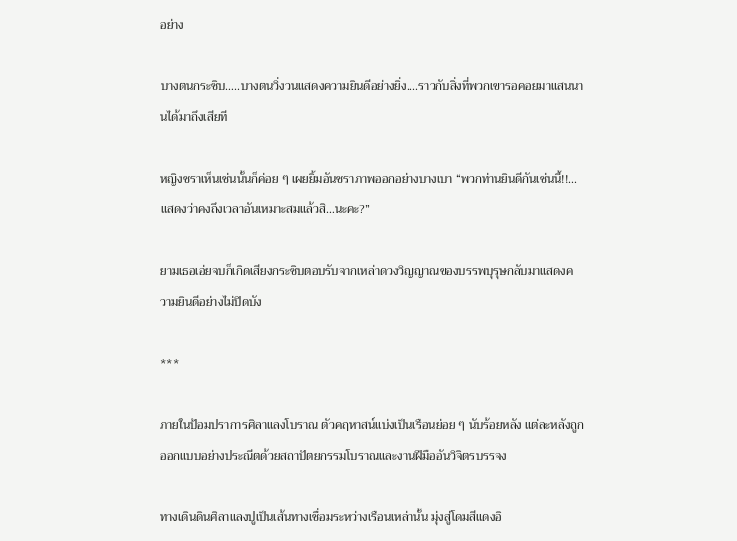อย่าง

บางตนกระซิบ…..บางตนวิ่งวนแสดงความยินดีอย่างยิ่ง....ราวกับสิ่งที่พวกเขารอคอยมาแสนนานได้มาถึงเสียที

หญิงชราเห็นเช่นนั้นก็ค่อย ๆ เผยยิ้มอันชราภาพออกอย่างบางเบา “พวกท่านยินดีกันเช่นนี้!!...แสดงว่าคงถึงเวลาอันเหมาะสมแล้วสิ…นะคะ?”

ยามเธอเอ่ยจบก็เกิดเสียงกระซิบตอบรับจากเหล่าดวงวิญญาณของบรรพบุรุษกลับมาแสดงความยินดีอย่างไม่ปิดบัง

***

ภายในป้อมปราการศิลาแลงโบราณ ตัวคฤหาสน์แบ่งเป็นเรือนย่อย ๆ นับร้อยหลัง แต่ละหลังถูกออกแบบอย่างประณีตด้วยสถาปัตยกรรมโบราณและงานฝีมืออันวิจิตรบรรจง

ทางเดินดินศิลาแลงปูเป็นเส้นทางเชื่อมระหว่างเรือนเหล่านั้น มุ่งสู่โดมสีแดงอิ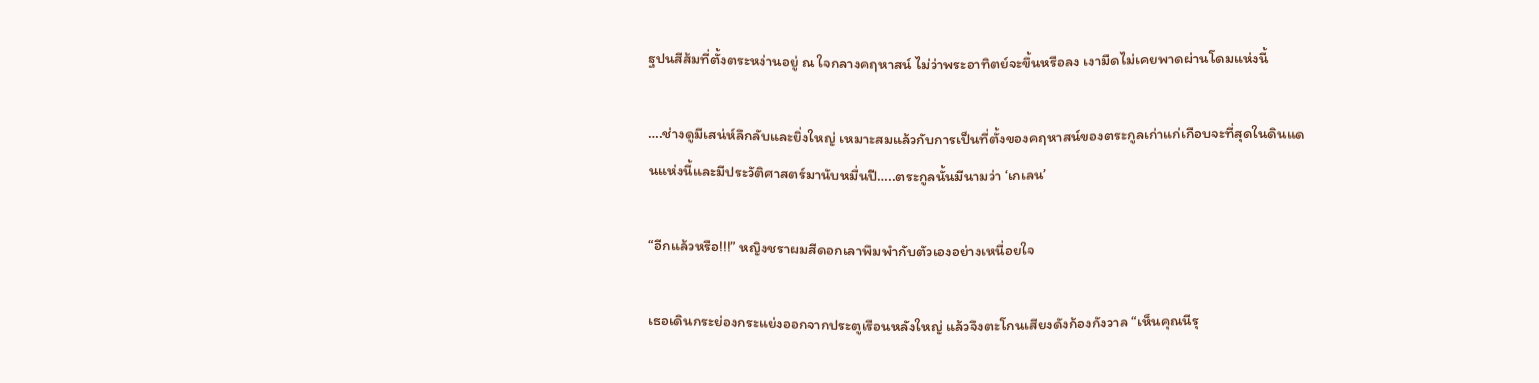ฐปนสีส้มที่ตั้งตระหง่านอยู่ ณ ใจกลางคฤหาสน์ ไม่ว่าพระอาทิตย์จะขึ้นหรือลง เงามืดไม่เคยพาดผ่านโดมแห่งนี้

….ช่างดูมีเสน่ห์ลึกลับและยิ่งใหญ่ เหมาะสมแล้วกับการเป็นที่ตั้งของคฤหาสน์ของตระกูลเก่าแก่เกือบจะที่สุดในดินแดนแห่งนี้และมีประวัติศาสตร์มานับหมื่นปี…..ตระกูลนั้นมีนามว่า ‘เกเลน’

“อีกแล้วหรือ!!!” หญิงชราผมสีดอกเลาพึมพำกับตัวเองอย่างเหนื่อยใจ

เธอเดินกระย่องกระแย่งออกจากประตูเรือนหลังใหญ่ แล้วจึงตะโกนเสียงดังก้องกังวาล “เห็นคุณนีรุ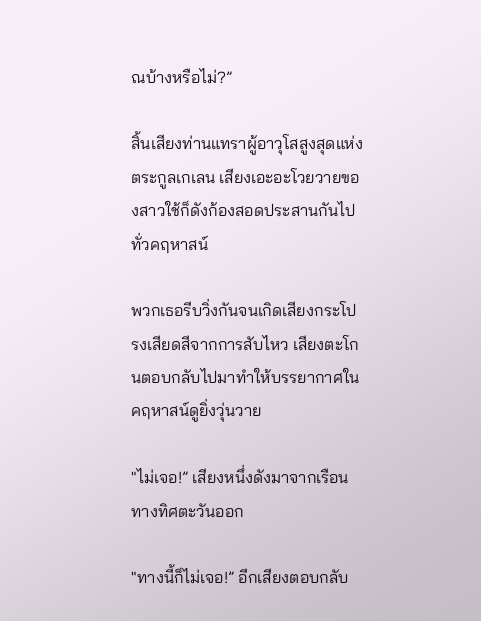ณบ้างหรือไม่?”

สิ้นเสียงท่านแทราผู้อาวุโสสูงสุดแห่งตระกูลเกเลน เสียงเอะอะโวยวายของสาวใช้ก็ดังก้องสอดประสานกันไปทั่วคฤหาสน์

พวกเธอรีบวิ่งกันจนเกิดเสียงกระโปรงเสียดสีจากการสับไหว เสียงตะโกนตอบกลับไปมาทำให้บรรยากาศในคฤหาสน์ดูยิ่งวุ่นวาย

"ไม่เจอ!” เสียงหนึ่งดังมาจากเรือนทางทิศตะวันออก

"ทางนี้ก็ไม่เจอ!” อีกเสียงตอบกลับ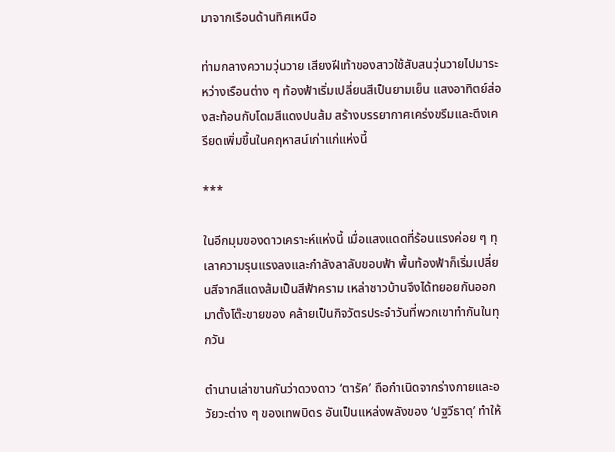มาจากเรือนด้านทิศเหนือ

ท่ามกลางความวุ่นวาย เสียงฝีเท้าของสาวใช้สับสนวุ่นวายไปมาระหว่างเรือนต่าง ๆ ท้องฟ้าเริ่มเปลี่ยนสีเป็นยามเย็น แสงอาทิตย์ส่องสะท้อนกับโดมสีแดงปนส้ม สร้างบรรยากาศเคร่งขรึมและตึงเครียดเพิ่มขึ้นในคฤหาสน์เก่าแก่แห่งนี้

***

ในอีกมุมของดาวเคราะห์แห่งนี้ เมื่อแสงแดดที่ร้อนแรงค่อย ๆ ทุเลาความรุนแรงลงและกำลังลาลับขอบฟ้า พื้นท้องฟ้าก็เริ่มเปลี่ยนสีจากสีแดงส้มเป็นสีฟ้าคราม เหล่าชาวบ้านจึงได้ทยอยกันออกมาตั้งโต๊ะขายของ คล้ายเป็นกิจวัตรประจำวันที่พวกเขาทำกันในทุกวัน

ตำนานเล่าขานกันว่าดวงดาว ‘ตารัค’ ถือกำเนิดจากร่างกายและอวัยวะต่าง ๆ ของเทพบิดร อันเป็นแหล่งพลังของ ‘ปฐวีธาตุ’ ทำให้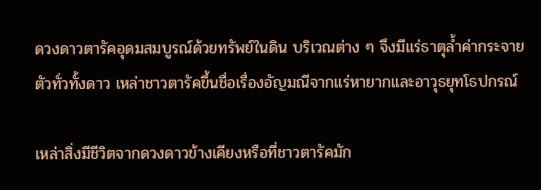ดวงดาวตารัคอุดมสมบูรณ์ด้วยทรัพย์ในดิน บริเวณต่าง ๆ จึงมีแร่ธาตุล้ำค่ากระจายตัวทั่วทั้งดาว เหล่าชาวตารัคขึ้นชื่อเรื่องอัญมณีจากแร่หายากและอาวุธยุทโธปกรณ์

เหล่าสิ่งมีชีวิตจากดวงดาวข้างเคียงหรือที่ชาวตารัคมัก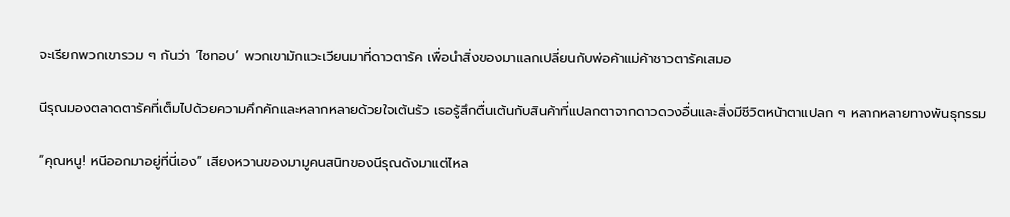จะเรียกพวกเขารวม ๆ กันว่า ‘ไซทอบ’ พวกเขามักแวะเวียนมาที่ดาวตารัค เพื่อนำสิ่งของมาแลกเปลี่ยนกับพ่อค้าแม่ค้าชาวตารัคเสมอ

นีรุณมองตลาดตารัคที่เต็มไปด้วยความคึกคักและหลากหลายด้วยใจเต้นรัว เธอรู้สึกตื่นเต้นกับสินค้าที่แปลกตาจากดาวดวงอื่นและสิ่งมีชีวิตหน้าตาแปลก ๆ หลากหลายทางพันธุกรรม

“คุณหนู! หนีออกมาอยู่ที่นี่เอง” เสียงหวานของมามูคนสนิทของนีรุณดังมาแต่ไหล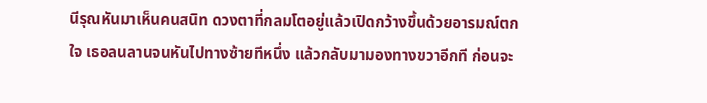นีรุณหันมาเห็นคนสนิท ดวงตาที่กลมโตอยู่แล้วเปิดกว้างขึ้นด้วยอารมณ์ตกใจ เธอลนลานจนหันไปทางซ้ายทีหนึ่ง แล้วกลับมามองทางขวาอีกที ก่อนจะ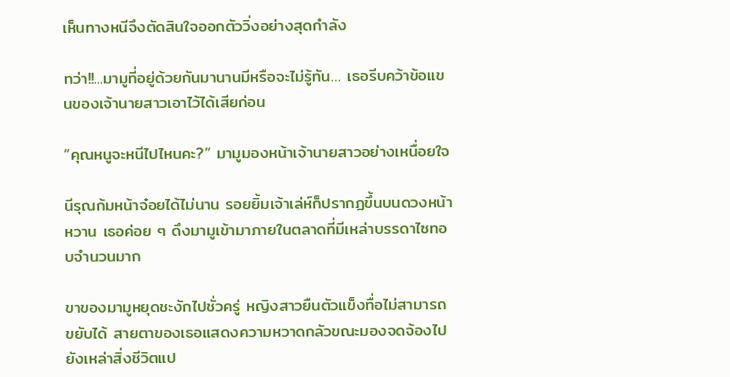เห็นทางหนีจึงตัดสินใจออกตัววิ่งอย่างสุดกำลัง

ทว่า!!...มามูที่อยู่ด้วยกันมานานมีหรือจะไม่รู้ทัน… เธอรีบคว้าข้อแขนของเจ้านายสาวเอาไว้ได้เสียก่อน

“คุณหนูจะหนีไปไหนคะ?” มามูมองหน้าเจ้านายสาวอย่างเหนื่อยใจ

นีรุณก้มหน้าจ๋อยได้ไม่นาน รอยยิ้มเจ้าเล่ห์ก็ปรากฏขึ้นบนดวงหน้าหวาน เธอค่อย ๆ ดึงมามูเข้ามาภายในตลาดที่มีเหล่าบรรดาไซทอบจำนวนมาก

ขาของมามูหยุดชะงักไปชั่วครู่ หญิงสาวยืนตัวแข็งทื่อไม่สามารถขยับได้ สายตาของเธอแสดงความหวาดกลัวขณะมองจดจ้องไปยังเหล่าสิ่งชีวิตแป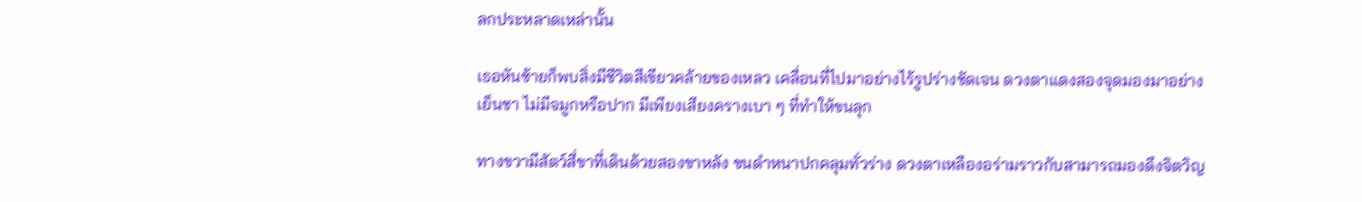ลกประหลาดเหล่านั้น

เธอหันซ้ายก็พบสิ่งมีชีวิตสีเขียวคล้ายของเหลว เคลื่อนที่ไปมาอย่างไร้รูปร่างชัดเจน ดวงตาแดงสองจุดมองมาอย่างเย็นชา ไม่มีจมูกหรือปาก มีเพียงเสียงครางเบา ๆ ที่ทำให้ขนลุก

ทางขวามีสัตว์สี่ขาที่เดินด้วยสองขาหลัง ขนดำหนาปกคลุมทั่วร่าง ดวงตาเหลืองอร่ามราวกับสามารถมองดึงจิตวิญ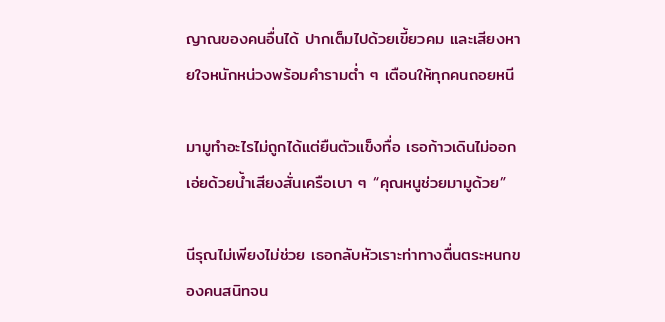ญาณของคนอื่นได้ ปากเต็มไปด้วยเขี้ยวคม และเสียงหายใจหนักหน่วงพร้อมคำรามต่ำ ๆ เตือนให้ทุกคนถอยหนี

มามูทำอะไรไม่ถูกได้แต่ยืนตัวแข็งทื่อ เธอก้าวเดินไม่ออก เอ่ยด้วยน้ำเสียงสั่นเครือเบา ๆ “คุณหนูช่วยมามูด้วย”

นีรุณไม่เพียงไม่ช่วย เธอกลับหัวเราะท่าทางตื่นตระหนกของคนสนิทจน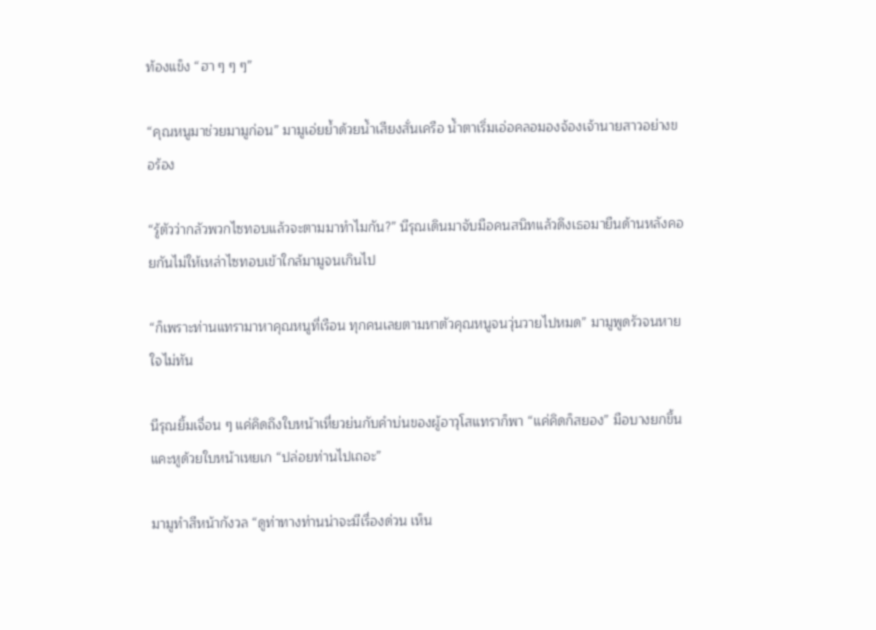ท้องแข็ง “ฮา ๆ ๆ ๆ”

“คุณหนูมาช่วยมามูก่อน” มามูเอ่ยย้ำด้วยน้ำเสียงสั่นเครือ น้ำตาเริ่มเอ่อคลอมองจ้องเจ้านายสาวอย่างขอร้อง

“รู้ตัวว่ากลัวพวกไซทอบแล้วจะตามมาทำไมกัน?” นีรุณเดินมาจับมือคนสนิทแล้วดึงเธอมายืนด้านหลังคอยกันไม่ให้เหล่าไซทอบเข้าใกล้มามูจนเกินไป

“ก็เพราะท่านแทรามาหาคุณหนูที่เรือน ทุกคนเลยตามหาตัวคุณหนูจนวุ่นวายไปหมด” มามูพูดรัวจนหายใจไม่ทัน

นีรุณยิ้มเจื่อน ๆ แค่คิดถึงใบหน้าเหี่ยวย่นกับคำบ่นของผู้อาวุโสแทราก็พา “แค่คิดก็สยอง” มือบางยกขึ้นแคะหูด้วยใบหน้าเหยเก “ปล่อยท่านไปเถอะ”

มามูทำสีหน้ากังวล “ดูท่าทางท่านน่าจะมีเรื่องด่วน เห็น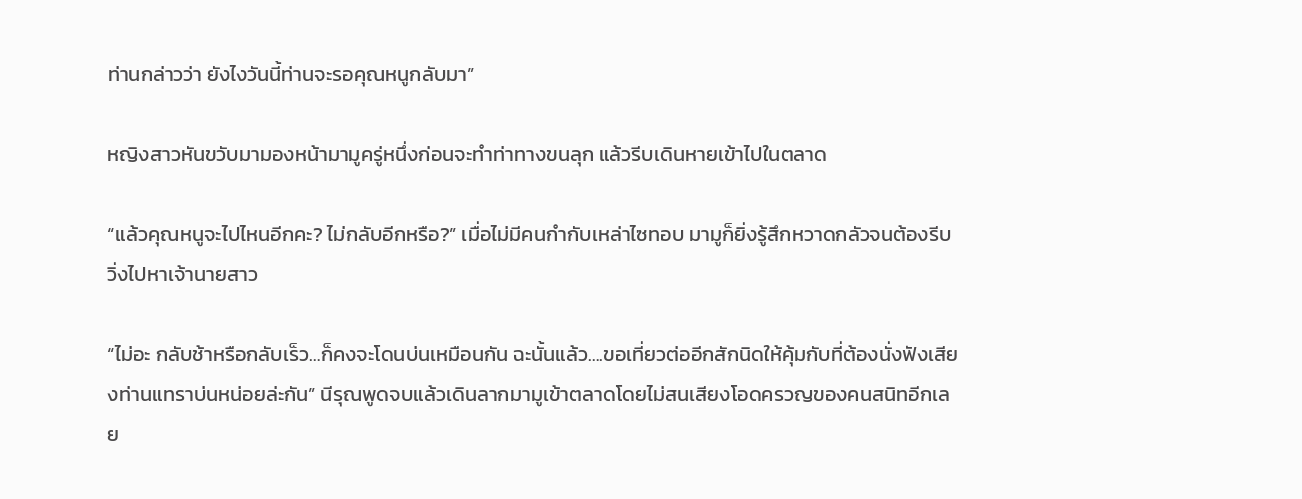ท่านกล่าวว่า ยังไงวันนี้ท่านจะรอคุณหนูกลับมา”

หญิงสาวหันขวับมามองหน้ามามูครู่หนึ่งก่อนจะทำท่าทางขนลุก แล้วรีบเดินหายเข้าไปในตลาด

“แล้วคุณหนูจะไปไหนอีกคะ? ไม่กลับอีกหรือ?” เมื่อไม่มีคนกำกับเหล่าไซทอบ มามูก็ยิ่งรู้สึกหวาดกลัวจนต้องรีบวิ่งไปหาเจ้านายสาว

“ไม่อะ กลับช้าหรือกลับเร็ว…ก็คงจะโดนบ่นเหมือนกัน ฉะนั้นแล้ว….ขอเที่ยวต่ออีกสักนิดให้คุ้มกับที่ต้องนั่งฟังเสียงท่านแทราบ่นหน่อยล่ะกัน” นีรุณพูดจบแล้วเดินลากมามูเข้าตลาดโดยไม่สนเสียงโอดครวญของคนสนิทอีกเลย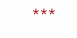***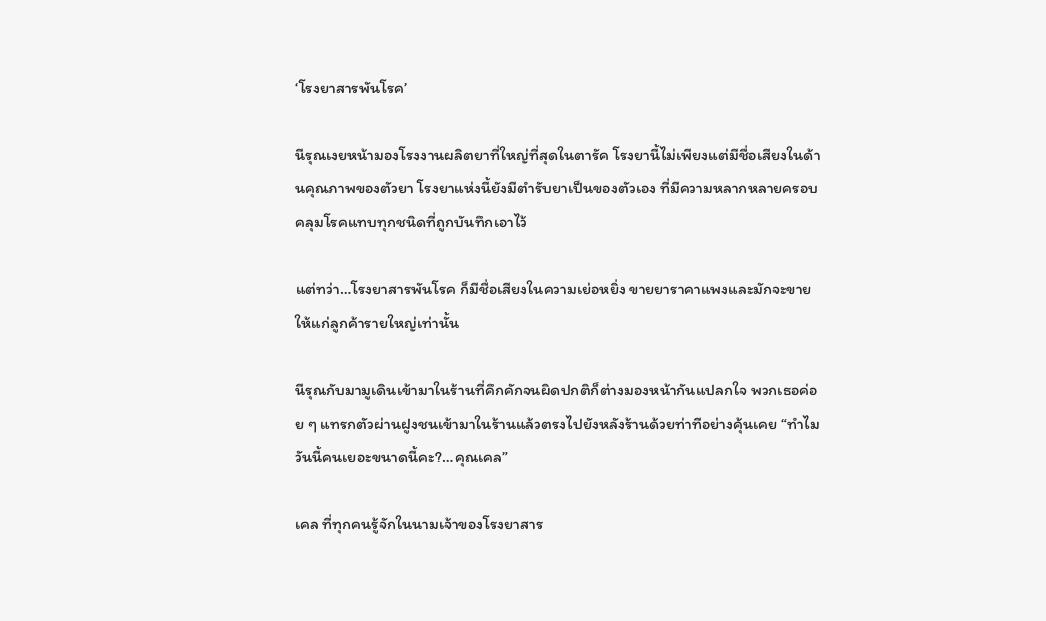‘โรงยาสารพันโรค’

นีรุณเงยหน้ามองโรงงานผลิตยาที่ใหญ่ที่สุดในตารัค โรงยานี้ไม่เพียงแต่มีชื่อเสียงในด้านคุณภาพของตัวยา โรงยาแห่งนี้ยังมีตำรับยาเป็นของตัวเอง ที่มีความหลากหลายครอบคลุมโรคแทบทุกชนิดที่ถูกบันทึกเอาไว้

แต่ทว่า…โรงยาสารพันโรค ก็มีชื่อเสียงในความเย่อหยิ่ง ขายยาราคาแพงและมักจะขายให้แก่ลูกค้ารายใหญ่เท่านั้น

นีรุณกับมามูเดินเข้ามาในร้านที่คึกคักจนผิดปกติก็ต่างมองหน้ากันแปลกใจ พวกเธอค่อย ๆ แทรกตัวผ่านฝูงชนเข้ามาในร้านแล้วตรงไปยังหลังร้านด้วยท่าทีอย่างคุ้นเคย “ทำไมวันนี้คนเยอะขนาดนี้คะ?…คุณเคล”

เคล ที่ทุกคนรู้จักในนามเจ้าของโรงยาสาร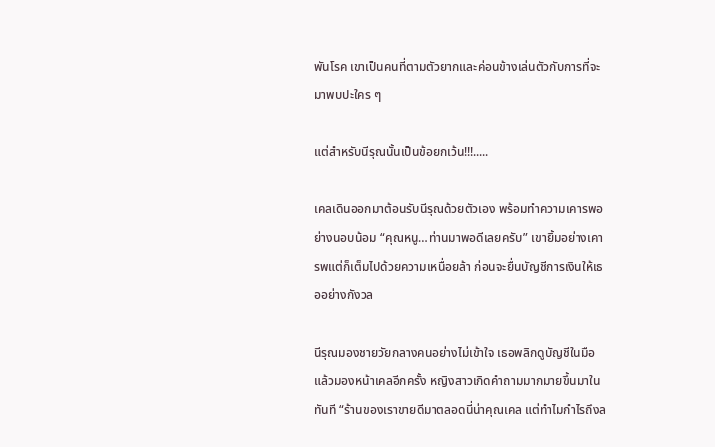พันโรค เขาเป็นคนที่ตามตัวยากและค่อนข้างเล่นตัวกับการที่จะมาพบปะใคร ๆ

แต่สำหรับนีรุณนั้นเป็นข้อยกเว้น!!!.....

เคลเดินออกมาต้อนรับนีรุณด้วยตัวเอง พร้อมทำความเคารพอย่างนอบน้อม “คุณหนู…ท่านมาพอดีเลยครับ” เขายิ้มอย่างเคารพแต่ก็เต็มไปด้วยความเหนื่อยล้า ก่อนจะยื่นบัญชีการเงินให้เธออย่างกังวล

นีรุณมองชายวัยกลางคนอย่างไม่เข้าใจ เธอพลิกดูบัญชีในมือแล้วมองหน้าเคลอีกครั้ง หญิงสาวเกิดคำถามมากมายขึ้นมาในทันที “ร้านของเราขายดีมาตลอดนี่น่าคุณเคล แต่ทำไมกำไรถึงล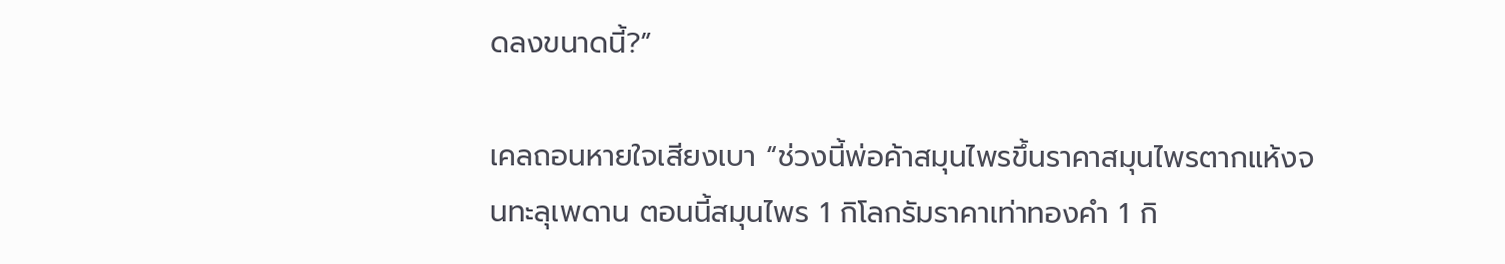ดลงขนาดนี้?”

เคลถอนหายใจเสียงเบา “ช่วงนี้พ่อค้าสมุนไพรขึ้นราคาสมุนไพรตากแห้งจนทะลุเพดาน ตอนนี้สมุนไพร 1 กิโลกรัมราคาเท่าทองคำ 1 กิ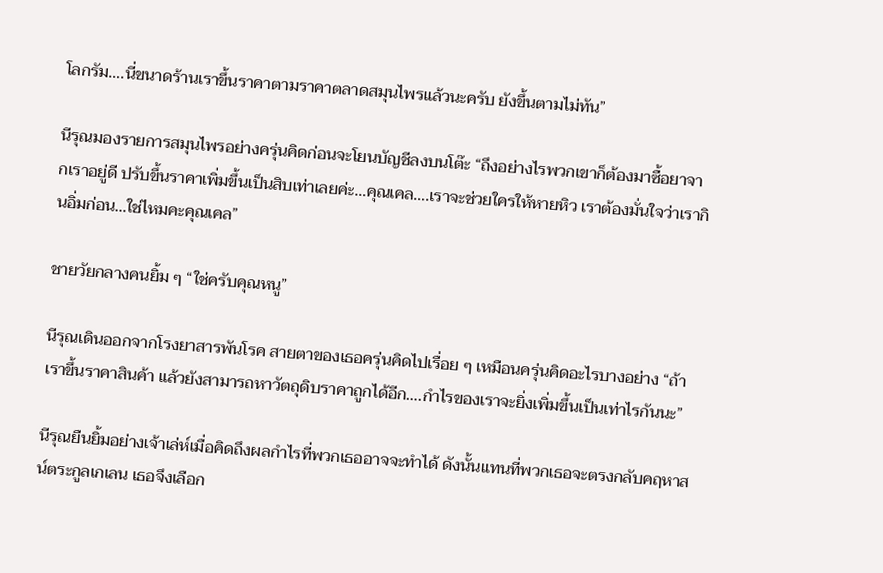โลกรัม….นี่ขนาดร้านเราขึ้นราคาตามราคาตลาดสมุนไพรแล้วนะครับ ยังขึ้นตามไม่ทัน”

นีรุณมองรายการสมุนไพรอย่างครุ่นคิดก่อนจะโยนบัญชีลงบนโต๊ะ “ถึงอย่างไรพวกเขาก็ต้องมาซื้อยาจากเราอยู่ดี ปรับขึ้นราคาเพิ่มขึ้นเป็นสิบเท่าเลยค่ะ…คุณเคล….เราจะช่วยใครให้หายหิว เราต้องมั่นใจว่าเรากินอิ่มก่อน…ใช่ไหมคะคุณเคล”

ชายวัยกลางคนยิ้ม ๆ “ใช่ครับคุณหนู”

นีรุณเดินออกจากโรงยาสารพันโรค สายตาของเธอครุ่นคิดไปเรื่อย ๆ เหมือนครุ่นคิดอะไรบางอย่าง “ถ้าเราขึ้นราคาสินค้า แล้วยังสามารถหาวัตถุดิบราคาถูกได้อีก….กำไรของเราจะยิ่งเพิ่มขึ้นเป็นเท่าไรกันนะ”

นีรุณยืนยิ้มอย่างเจ้าเล่ห์เมื่อคิดถึงผลกำไรที่พวกเธออาจจะทำได้ ดังนั้นแทนที่พวกเธอจะตรงกลับคฤหาสน์ตระกูลเกเลน เธอจึงเลือก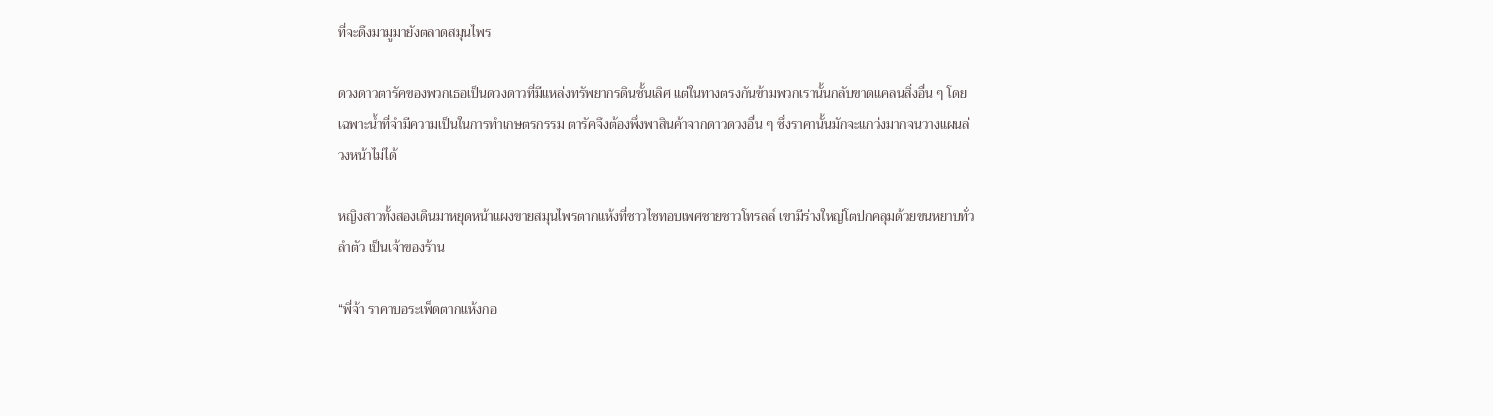ที่จะดึงมามูมายังตลาดสมุนไพร

ดวงดาวตารัคของพวกเธอเป็นดวงดาวที่มีแหล่งทรัพยากรดินชั้นเลิศ แต่ในทางตรงกันข้ามพวกเรานั้นกลับขาดแคลนสิ่งอื่น ๆ โดยเฉพาะน้ำที่จำมีความเป็นในการทำเกษตรกรรม ตารัคจึงต้องพึ่งพาสินค้าจากดาวดวงอื่น ๆ ซึ่งราคานั้นมักจะแกว่งมากจนวางแผนล่วงหน้าไม่ได้

หญิงสาวทั้งสองเดินมาหยุดหน้าแผงขายสมุนไพรตากแห้งที่ชาวไซทอบเพศชายชาวโทรลล์ เขามีร่างใหญ่โตปกคลุมด้วยขนหยาบทั่วลำตัว เป็นเจ้าของร้าน

“พี่จ้า ราคาบอระเพ็ดตากแห้งกอ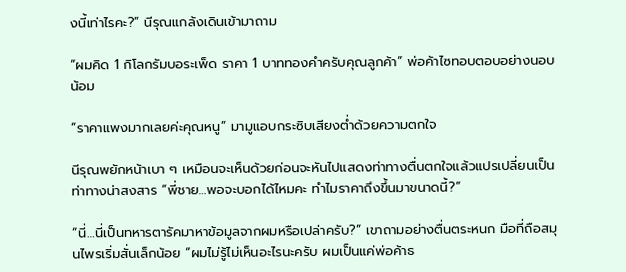งนี้เท่าไรคะ?” นีรุณแกล้งเดินเข้ามาถาม

“ผมคิด 1 กิโลกรัมบอระเพ็ด ราคา 1 บาททองคำครับคุณลูกค้า” พ่อค้าไซทอบตอบอย่างนอบน้อม

“ราคาแพงมากเลยค่ะคุณหนู” มามูแอบกระซิบเสียงต่ำด้วยความตกใจ

นีรุณพยักหน้าเบา ๆ เหมือนจะเห็นด้วยก่อนจะหันไปแสดงท่าทางตื่นตกใจแล้วแปรเปลี่ยนเป็นท่าทางน่าสงสาร “พี่ชาย…พอจะบอกได้ไหมคะ ทำไมราคาถึงขึ้นมาขนาดนี้?”

“นี่…นี่เป็นทหารตารัคมาหาข้อมูลจากผมหรือเปล่าครับ?” เขาถามอย่างตื่นตระหนก มือที่ถือสมุนไพรเริ่มสั่นเล็กน้อย “ผมไม่รู้ไม่เห็นอะไรนะครับ ผมเป็นแค่พ่อค้าธ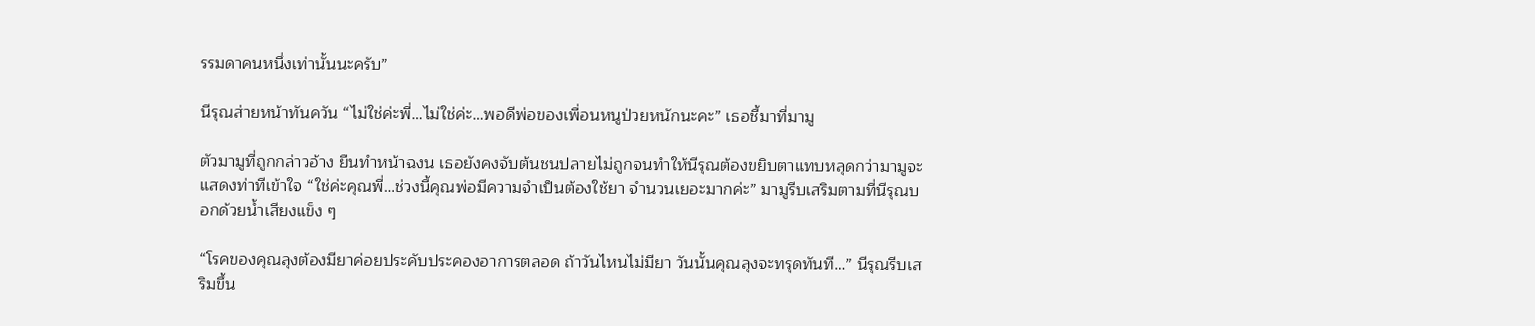รรมดาคนหนึ่งเท่านั้นนะครับ”

นีรุณส่ายหน้าทันควัน “ไม่ใช่ค่ะพี่…ไม่ใช่ค่ะ…พอดีพ่อของเพื่อนหนูป่วยหนักนะคะ” เธอชี้มาที่มามู

ตัวมามูที่ถูกกล่าวอ้าง ยืนทำหน้าฉงน เธอยังคงจับต้นชนปลายไม่ถูกจนทำให้นีรุณต้องขยิบตาแทบหลุดกว่ามามูจะแสดงท่าทีเข้าใจ “ใช่ค่ะคุณพี่…ช่วงนี้คุณพ่อมีความจำเป็นต้องใช้ยา จำนวนเยอะมากค่ะ” มามูรีบเสริมตามที่นีรุณบอกด้วยน้ำเสียงแข็ง ๆ

“โรคของคุณลุงต้องมียาค่อยประคับประคองอาการตลอด ถ้าวันไหนไม่มียา วันนั้นคุณลุงจะทรุดทันที…” นีรุณรีบเสริมขึ้น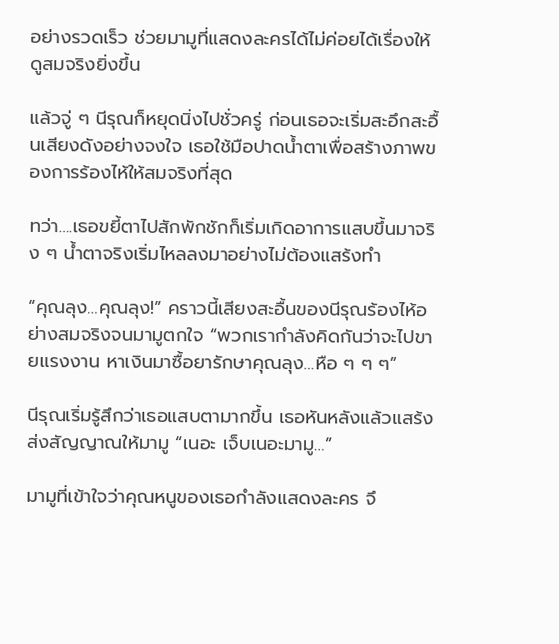อย่างรวดเร็ว ช่วยมามูที่แสดงละครได้ไม่ค่อยได้เรื่องให้ดูสมจริงยิ่งขึ้น

แล้วจู่ ๆ นีรุณก็หยุดนิ่งไปชั่วครู่ ก่อนเธอจะเริ่มสะอึกสะอื้นเสียงดังอย่างจงใจ เธอใช้มือปาดน้ำตาเพื่อสร้างภาพของการร้องไห้ให้สมจริงที่สุด

ทว่า….เธอขยี้ตาไปสักพักชักก็เริ่มเกิดอาการแสบขึ้นมาจริง ๆ น้ำตาจริงเริ่มไหลลงมาอย่างไม่ต้องแสร้งทำ

“คุณลุง…คุณลุง!” คราวนี้เสียงสะอื้นของนีรุณร้องไห้อย่างสมจริงจนมามูตกใจ “พวกเรากำลังคิดกันว่าจะไปขายแรงงาน หาเงินมาซื้อยารักษาคุณลุง…หือ ๆ ๆ ๆ”

นีรุณเริ่มรู้สึกว่าเธอแสบตามากขึ้น เธอหันหลังแล้วแสร้งส่งสัญญาณให้มามู “เนอะ เจ็บเนอะมามู…”

มามูที่เข้าใจว่าคุณหนูของเธอกำลังแสดงละคร จึ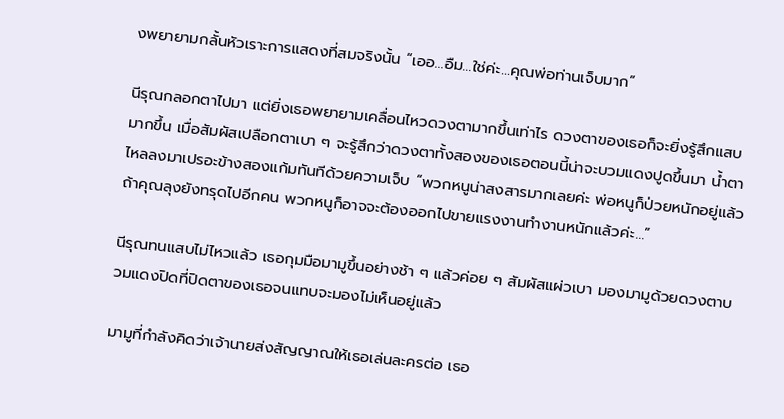งพยายามกลั้นหัวเราะการแสดงที่สมจริงนั้น “เออ…อืม…ใช่ค่ะ…คุณพ่อท่านเจ็บมาก”

นีรุณกลอกตาไปมา แต่ยิ่งเธอพยายามเคลื่อนไหวดวงตามากขึ้นเท่าไร ดวงตาของเธอก็จะยิ่งรู้สึกแสบมากขึ้น เมื่อสัมผัสเปลือกตาเบา ๆ จะรู้สึกว่าดวงตาทั้งสองของเธอตอนนี้น่าจะบวมแดงปูดขึ้นมา น้ำตาไหลลงมาเปรอะข้างสองแก้มทันทีด้วยความเจ็บ “พวกหนูน่าสงสารมากเลยค่ะ พ่อหนูก็ป่วยหนักอยู่แล้ว ถ้าคุณลุงยังทรุดไปอีกคน พวกหนูก็อาจจะต้องออกไปขายแรงงานทำงานหนักแล้วค่ะ…”

นีรุณทนแสบไม่ไหวแล้ว เธอกุมมือมามูขึ้นอย่างช้า ๆ แล้วค่อย ๆ สัมผัสแผ่วเบา มองมามูด้วยดวงตาบวมแดงปิดที่ปิดตาของเธอจนแทบจะมองไม่เห็นอยู่แล้ว

มามูที่กำลังคิดว่าเจ้านายส่งสัญญาณให้เธอเล่นละครต่อ เธอ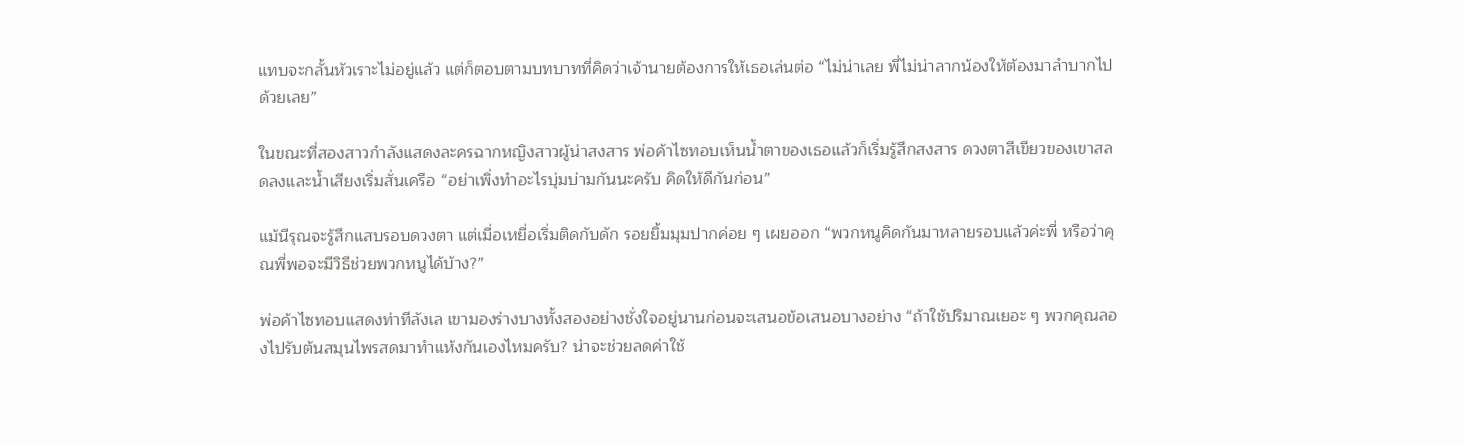แทบจะกลั้นหัวเราะไม่อยู่แล้ว แต่ก็ตอบตามบทบาทที่คิดว่าเจ้านายต้องการให้เธอเล่นต่อ “ไม่น่าเลย พี่ไม่น่าลากน้องให้ต้องมาลำบากไปด้วยเลย”

ในขณะที่สองสาวกำลังแสดงละครฉากหญิงสาวผู้น่าสงสาร พ่อค้าไซทอบเห็นน้ำตาของเธอแล้วก็เริ่มรู้สึกสงสาร ดวงตาสีเขียวของเขาสลดลงและน้ำเสียงเริ่มสั่นเครือ “อย่าเพิ่งทำอะไรบุ่มบ่ามกันนะครับ คิดให้ดีกันก่อน”

แม้นีรุณจะรู้สึกแสบรอบดวงตา แต่เมื่อเหยื่อเริ่มติดกับดัก รอยยิ้มมุมปากค่อย ๆ เผยออก “พวกหนูคิดกันมาหลายรอบแล้วค่ะพี่ หรือว่าคุณพี่พอจะมีวิธีช่วยพวกหนูได้บ้าง?”

พ่อค้าไซทอบแสดงท่าทีลังเล เขามองร่างบางทั้งสองอย่างชั่งใจอยู่นานก่อนจะเสนอข้อเสนอบางอย่าง “ถ้าใช้ปริมาณเยอะ ๆ พวกคุณลองไปรับต้นสมุนไพรสดมาทำแห้งกันเองไหมครับ? น่าจะช่วยลดค่าใช้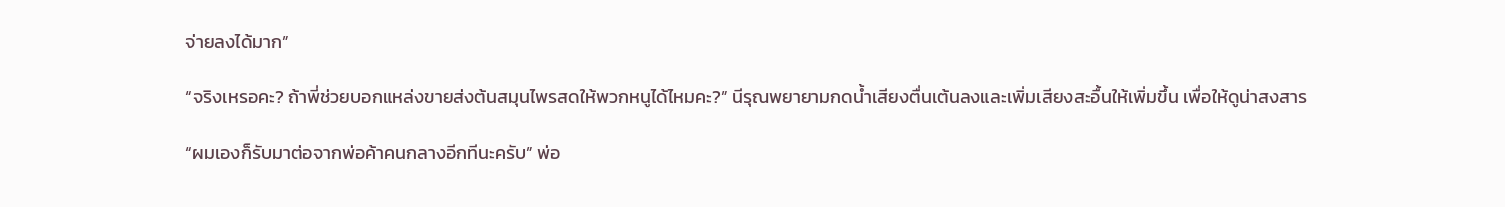จ่ายลงได้มาก”

“จริงเหรอคะ? ถ้าพี่ช่วยบอกแหล่งขายส่งต้นสมุนไพรสดให้พวกหนูได้ไหมคะ?” นีรุณพยายามกดน้ำเสียงตื่นเต้นลงและเพิ่มเสียงสะอื้นให้เพิ่มขึ้น เพื่อให้ดูน่าสงสาร

“ผมเองก็รับมาต่อจากพ่อค้าคนกลางอีกทีนะครับ” พ่อ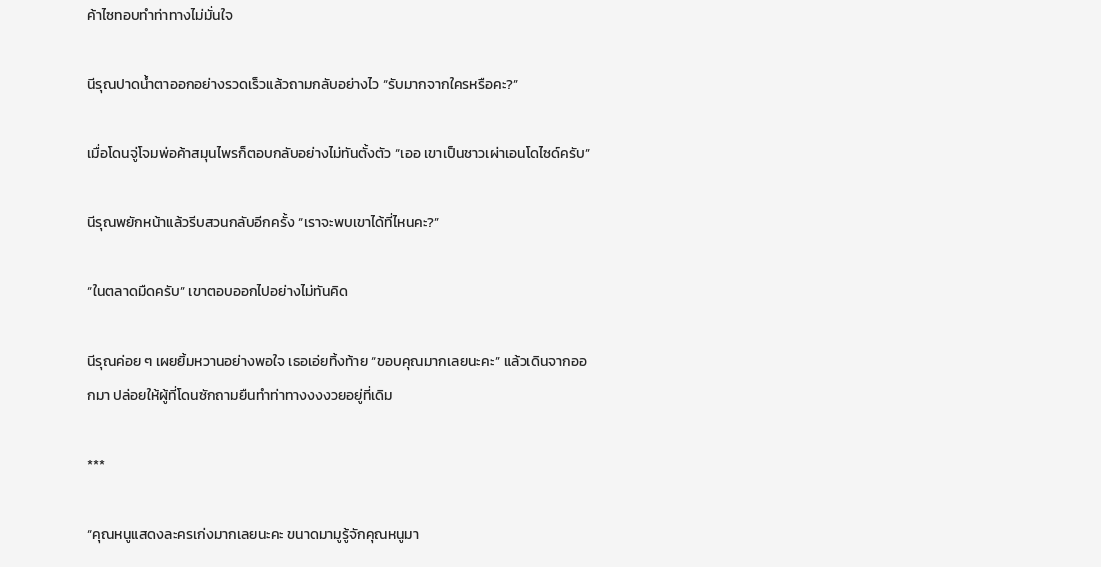ค้าไซทอบทำท่าทางไม่มั่นใจ

นีรุณปาดน้ำตาออกอย่างรวดเร็วแล้วถามกลับอย่างไว “รับมากจากใครหรือคะ?”

เมื่อโดนจู่โจมพ่อค้าสมุนไพรก็ตอบกลับอย่างไม่ทันตั้งตัว “เออ เขาเป็นชาวเผ่าเอนโดไซด์ครับ”

นีรุณพยักหน้าแล้วรีบสวนกลับอีกครั้ง “เราจะพบเขาได้ที่ไหนคะ?”

“ในตลาดมืดครับ” เขาตอบออกไปอย่างไม่ทันคิด

นีรุณค่อย ๆ เผยยิ้มหวานอย่างพอใจ เธอเอ่ยทิ้งท้าย “ขอบคุณมากเลยนะคะ” แล้วเดินจากออกมา ปล่อยให้ผู้ที่โดนซักถามยืนทำท่าทางงงงวยอยู่ที่เดิม

***

“คุณหนูแสดงละครเก่งมากเลยนะคะ ขนาดมามูรู้จักคุณหนูมา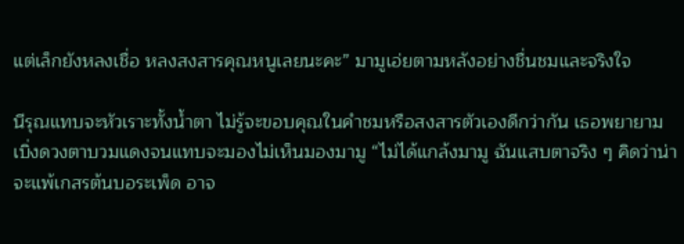แต่เล็กยังหลงเชื่อ หลงสงสารคุณหนูเลยนะคะ” มามูเอ่ยตามหลังอย่างชื่นชมและจริงใจ

นีรุณแทบจะหัวเราะทั้งน้ำตา ไม่รู้จะขอบคุณในคำชมหรือสงสารตัวเองดีกว่ากัน เธอพยายามเบิ่งดวงตาบวมแดงจนแทบจะมองไม่เห็นมองมามู “ไม่ได้แกล้งมามู ฉันแสบตาจริง ๆ คิดว่าน่าจะแพ้เกสรต้นบอระเพ็ด อาจ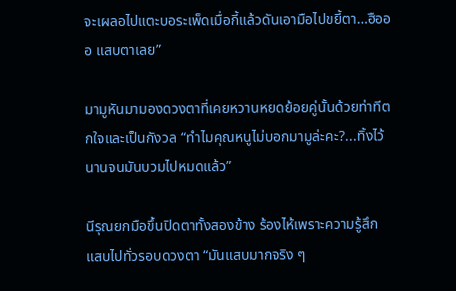จะเผลอไปแตะบอระเพ็ดเมื่อกี้แล้วดันเอามือไปขยี้ตา…ฮือออ แสบตาเลย”

มามูหันมามองดวงตาที่เคยหวานหยดย้อยคู่นั้นด้วยท่าทีตกใจและเป็นกังวล “ทำไมคุณหนูไม่บอกมามูล่ะคะ?...ทิ้งไว้นานจนมันบวมไปหมดแล้ว”

นีรุณยกมือขึ้นปิดตาทั้งสองข้าง ร้องไห้เพราะความรู้สึกแสบไปทั่วรอบดวงตา “มันแสบมากจริง ๆ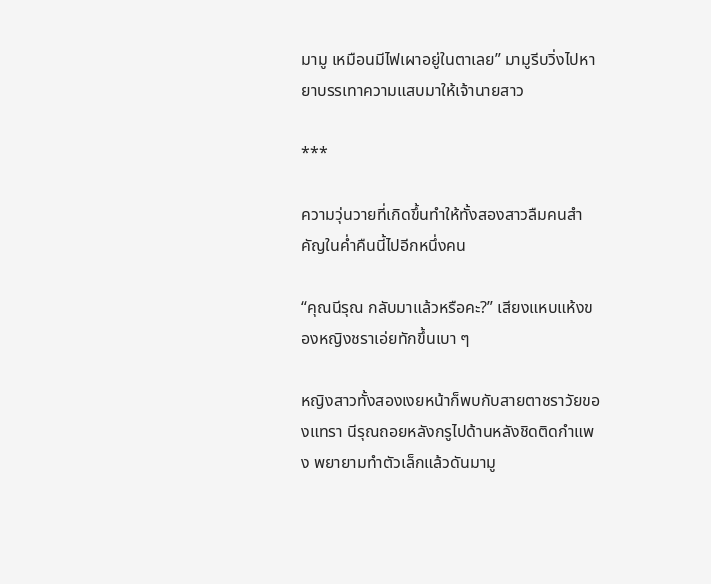มามู เหมือนมีไฟเผาอยู่ในตาเลย” มามูรีบวิ่งไปหายาบรรเทาความแสบมาให้เจ้านายสาว

***

ความวุ่นวายที่เกิดขึ้นทำให้ทั้งสองสาวลืมคนสำคัญในค่ำคืนนี้ไปอีกหนึ่งคน

“คุณนีรุณ กลับมาแล้วหรือคะ?” เสียงแหบแห้งของหญิงชราเอ่ยทักขึ้นเบา ๆ

หญิงสาวทั้งสองเงยหน้าก็พบกับสายตาชราวัยของแทรา นีรุณถอยหลังกรูไปด้านหลังชิดติดกำแพง พยายามทำตัวเล็กแล้วดันมามู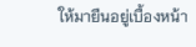ให้มายืนอยู่เบื้องหน้า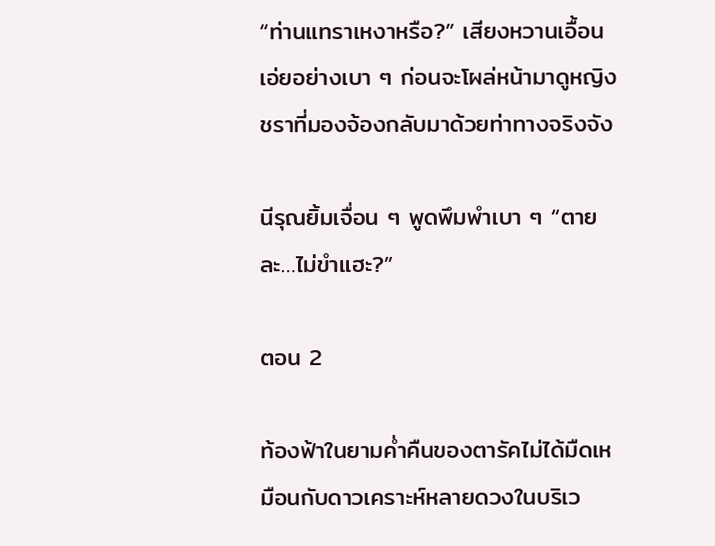“ท่านแทราเหงาหรือ?” เสียงหวานเอื้อนเอ่ยอย่างเบา ๆ ก่อนจะโผล่หน้ามาดูหญิงชราที่มองจ้องกลับมาด้วยท่าทางจริงจัง

นีรุณยิ้มเจื่อน ๆ พูดพึมพำเบา ๆ “ตายละ…ไม่ขำแฮะ?”

ตอน 2

ท้องฟ้าในยามค่ำคืนของตารัคไม่ได้มืดเหมือนกับดาวเคราะห์หลายดวงในบริเว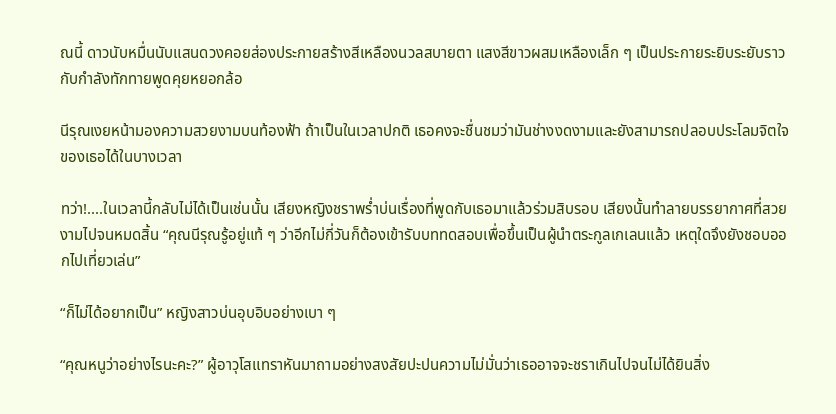ณนี้ ดาวนับหมื่นนับแสนดวงคอยส่องประกายสร้างสีเหลืองนวลสบายตา แสงสีขาวผสมเหลืองเล็ก ๆ เป็นประกายระยิบระยับราวกับกำลังทักทายพูดคุยหยอกล้อ

นีรุณเงยหน้ามองความสวยงามบนท้องฟ้า ถ้าเป็นในเวลาปกติ เธอคงจะชื่นชมว่ามันช่างงดงามและยังสามารถปลอบประโลมจิตใจของเธอได้ในบางเวลา

ทว่า!....ในเวลานี้กลับไม่ได้เป็นเช่นนั้น เสียงหญิงชราพร่ำบ่นเรื่องที่พูดกับเธอมาแล้วร่วมสิบรอบ เสียงนั้นทำลายบรรยากาศที่สวยงามไปจนหมดสิ้น “คุณนีรุณรู้อยู่แท้ ๆ ว่าอีกไม่กี่วันก็ต้องเข้ารับบททดสอบเพื่อขึ้นเป็นผู้นำตระกูลเกเลนแล้ว เหตุใดจึงยังชอบออกไปเที่ยวเล่น”

“ก็ไม่ได้อยากเป็น” หญิงสาวบ่นอุบอิบอย่างเบา ๆ

“คุณหนูว่าอย่างไรนะคะ?” ผู้อาวุโสแทราหันมาถามอย่างสงสัยปะปนความไม่มั่นว่าเธออาจจะชราเกินไปจนไม่ได้ยินสิ่ง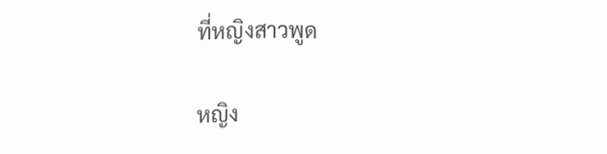ที่หญิงสาวพูด

หญิง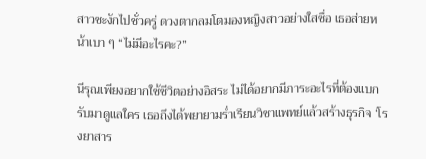สาวชะงักไปชั่วครู่ ดวงตากลมโตมองหญิงสาวอย่างใสซื่อ เธอส่ายหน้าเบา ๆ “ไม่มีอะไรคะ?”

นีรุณเพียงอยากใช้ชีวิตอย่างอิสระ ไม่ได้อยากมีภาระอะไรที่ต้องแบกรับมาดูแลใคร เธอถึงได้พยายามร่ำเรียนวิชาแพทย์แล้วสร้างธุรกิจ ‘โรงยาสาร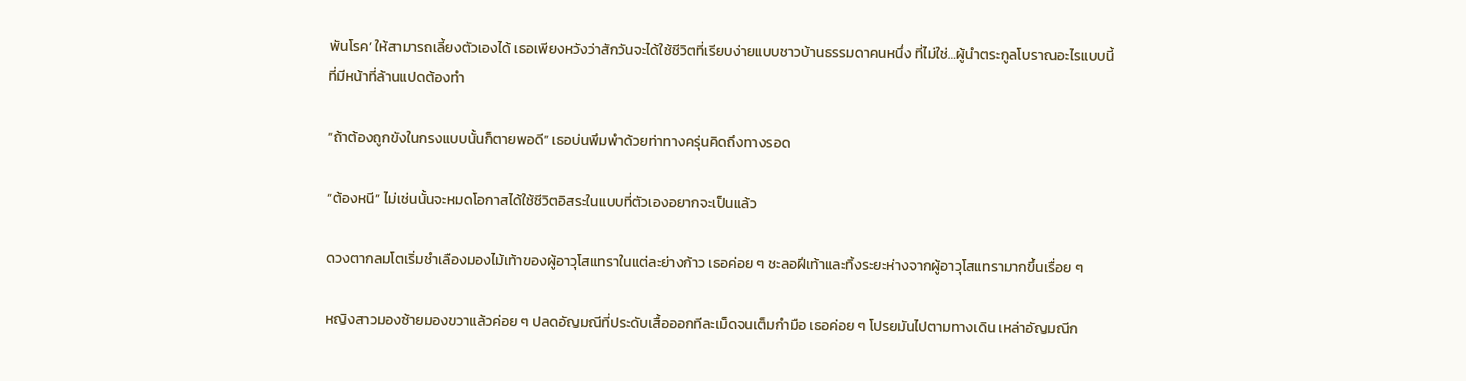พันโรค’ ให้สามารถเลี้ยงตัวเองได้ เธอเพียงหวังว่าสักวันจะได้ใช้ชีวิตที่เรียบง่ายแบบชาวบ้านธรรมดาคนหนึ่ง ที่ไม่ใช่…ผู้นำตระกูลโบราณอะไรแบบนี้ ที่มีหน้าที่ล้านแปดต้องทำ

“ถ้าต้องถูกขังในกรงแบบนั้นก็ตายพอดี” เธอบ่นพึมพำด้วยท่าทางครุ่นคิดถึงทางรอด

“ต้องหนี” ไม่เช่นนั้นจะหมดโอกาสได้ใช้ชีวิตอิสระในแบบที่ตัวเองอยากจะเป็นแล้ว

ดวงตากลมโตเริ่มชำเลืองมองไม้เท้าของผู้อาวุโสแทราในแต่ละย่างก้าว เธอค่อย ๆ ชะลอฝีเท้าและทิ้งระยะห่างจากผู้อาวุโสแทรามากขึ้นเรื่อย ๆ

หญิงสาวมองซ้ายมองขวาแล้วค่อย ๆ ปลดอัญมณีที่ประดับเสื้อออกทีละเม็ดจนเต็มกำมือ เธอค่อย ๆ โปรยมันไปตามทางเดิน เหล่าอัญมณีก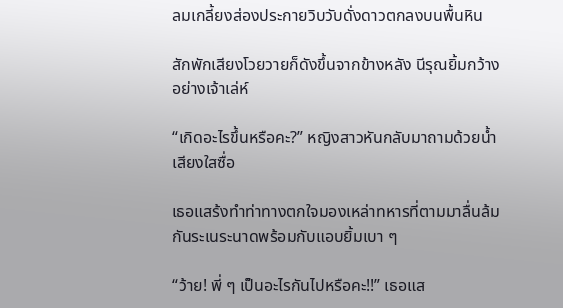ลมเกลี้ยงส่องประกายวิบวับดั่งดาวตกลงบนพื้นหิน

สักพักเสียงโวยวายก็ดังขึ้นจากข้างหลัง นีรุณยิ้มกว้างอย่างเจ้าเล่ห์

“เกิดอะไรขึ้นหรือคะ?” หญิงสาวหันกลับมาถามด้วยน้ำเสียงใสซื่อ

เธอแสร้งทำท่าทางตกใจมองเหล่าทหารที่ตามมาลื่นล้มกันระเนระนาดพร้อมกับแอบยิ้มเบา ๆ

“ว้าย! พี่ ๆ เป็นอะไรกันไปหรือคะ!!” เธอแส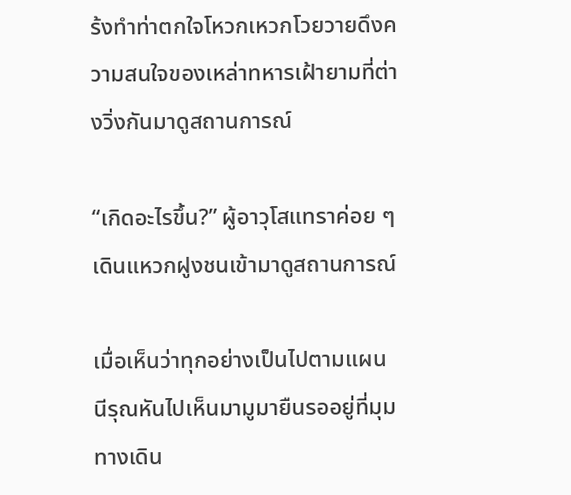ร้งทำท่าตกใจโหวกเหวกโวยวายดึงความสนใจของเหล่าทหารเฝ้ายามที่ต่างวิ่งกันมาดูสถานการณ์

“เกิดอะไรขึ้น?” ผู้อาวุโสแทราค่อย ๆ เดินแหวกฝูงชนเข้ามาดูสถานการณ์

เมื่อเห็นว่าทุกอย่างเป็นไปตามแผน นีรุณหันไปเห็นมามูมายืนรออยู่ที่มุมทางเดิน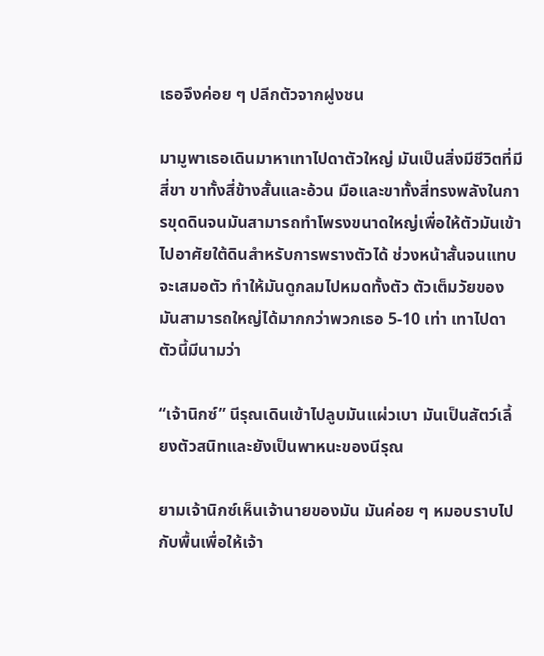เธอจึงค่อย ๆ ปลีกตัวจากฝูงชน

มามูพาเธอเดินมาหาเทาไปดาตัวใหญ่ มันเป็นสิ่งมีชีวิตที่มีสี่ขา ขาทั้งสี่ข้างสั้นและอ้วน มือและขาทั้งสี่ทรงพลังในการขุดดินจนมันสามารถทำโพรงขนาดใหญ่เพื่อให้ตัวมันเข้าไปอาศัยใต้ดินสำหรับการพรางตัวได้ ช่วงหน้าสั้นจนแทบจะเสมอตัว ทำให้มันดูกลมไปหมดทั้งตัว ตัวเต็มวัยของมันสามารถใหญ่ได้มากกว่าพวกเธอ 5-10 เท่า เทาไปดาตัวนี้มีนามว่า

“เจ้านิกซ์” นีรุณเดินเข้าไปลูบมันแผ่วเบา มันเป็นสัตว์เลี้ยงตัวสนิทและยังเป็นพาหนะของนีรุณ

ยามเจ้านิกซ์เห็นเจ้านายของมัน มันค่อย ๆ หมอบราบไปกับพื้นเพื่อให้เจ้า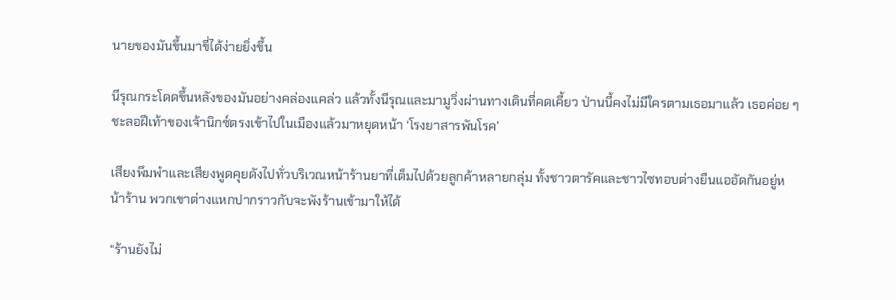นายของมันขึ้นมาขี่ได้ง่ายยิ่งขึ้น

นีรุณกระโดดขึ้นหลังของมันอย่างคล่องแคล่ว แล้วทั้งนีรุณและมามูวิ่งผ่านทางเดินที่คดเคี้ยว ป่านนี้คงไม่มีใครตามเธอมาแล้ว เธอค่อย ๆ ชะลอฝีเท้าของเจ้านิกซ์ตรงเข้าไปในเมืองแล้วมาหยุดหน้า ‘โรงยาสารพันโรค’

เสียงพึมพำและเสียงพูดคุยดังไปทั่วบริเวณหน้าร้านยาที่เต็มไปด้วยลูกค้าหลายกลุ่ม ทั้งชาวตารัคและชาวไซทอบต่างยืนแออัดกันอยู่หน้าร้าน พวกเขาต่างแหกปากราวกับจะพังร้านเข้ามาให้ได้

“ร้านยังไม่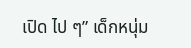เปิด ไป ๆ” เด็กหนุ่ม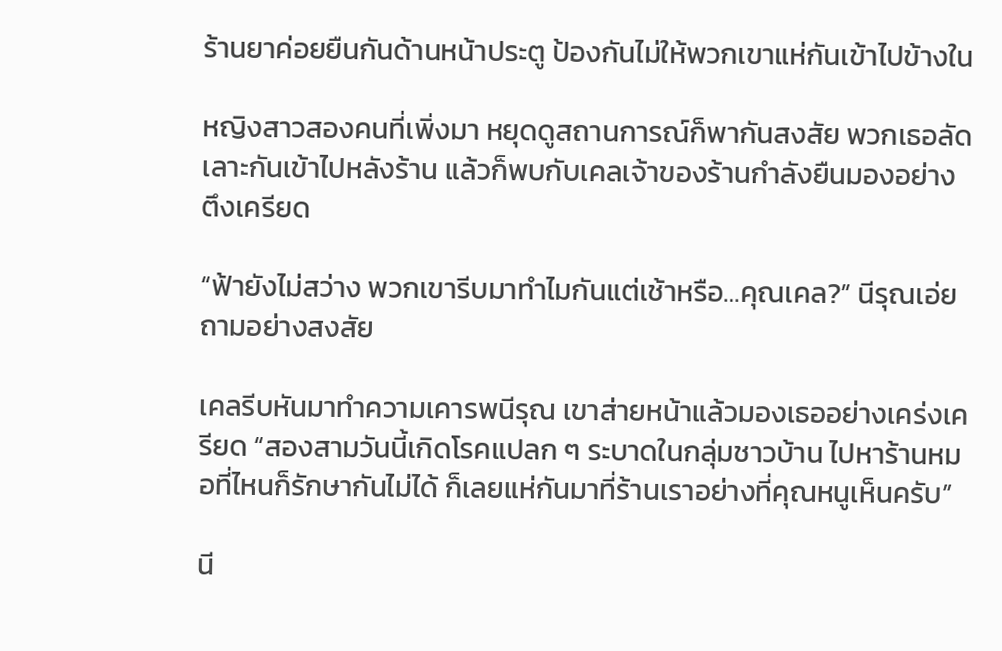ร้านยาค่อยยืนกันด้านหน้าประตู ป้องกันไม่ให้พวกเขาแห่กันเข้าไปข้างใน

หญิงสาวสองคนที่เพิ่งมา หยุดดูสถานการณ์ก็พากันสงสัย พวกเธอลัดเลาะกันเข้าไปหลังร้าน แล้วก็พบกับเคลเจ้าของร้านกำลังยืนมองอย่างตึงเครียด

“ฟ้ายังไม่สว่าง พวกเขารีบมาทำไมกันแต่เช้าหรือ…คุณเคล?” นีรุณเอ่ยถามอย่างสงสัย

เคลรีบหันมาทำความเคารพนีรุณ เขาส่ายหน้าแล้วมองเธออย่างเคร่งเครียด “สองสามวันนี้เกิดโรคแปลก ๆ ระบาดในกลุ่มชาวบ้าน ไปหาร้านหมอที่ไหนก็รักษากันไม่ได้ ก็เลยแห่กันมาที่ร้านเราอย่างที่คุณหนูเห็นครับ”

นี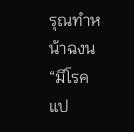รุณทำหน้าฉงน “มีโรคแป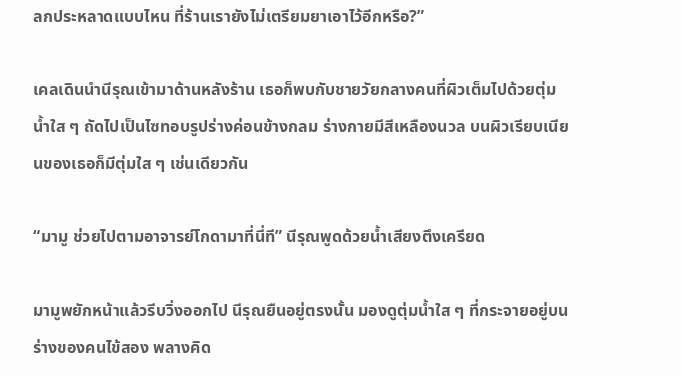ลกประหลาดแบบไหน ที่ร้านเรายังไม่เตรียมยาเอาไว้อีกหรือ?”

เคลเดินนำนีรุณเข้ามาด้านหลังร้าน เธอก็พบกับชายวัยกลางคนที่ผิวเต็มไปด้วยตุ่มน้ำใส ๆ ถัดไปเป็นไซทอบรูปร่างค่อนข้างกลม ร่างกายมีสีเหลืองนวล บนผิวเรียบเนียนของเธอก็มีตุ่มใส ๆ เช่นเดียวกัน

“มามู ช่วยไปตามอาจารย์โกดามาที่นี่ที” นีรุณพูดด้วยน้ำเสียงตึงเครียด

มามูพยักหน้าแล้วรีบวิ่งออกไป นีรุณยืนอยู่ตรงนั้น มองดูตุ่มน้ำใส ๆ ที่กระจายอยู่บนร่างของคนไข้สอง พลางคิด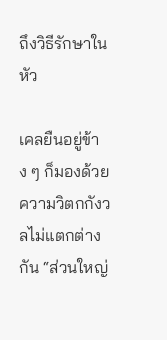ถึงวิธีรักษาในหัว

เคลยืนอยู่ข้าง ๆ ก็มองด้วยความวิตกกังวลไม่แตกต่างกัน “ส่วนใหญ่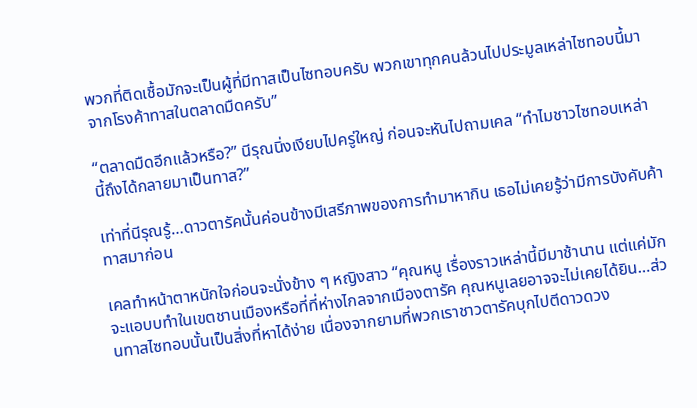พวกที่ติดเชื้อมักจะเป็นผู้ที่มีทาสเป็นไซทอบครับ พวกเขาทุกคนล้วนไปประมูลเหล่าไซทอบนี้มาจากโรงค้าทาสในตลาดมืดครับ”

“ตลาดมืดอีกแล้วหรือ?” นีรุณนิ่งเงียบไปครู่ใหญ่ ก่อนจะหันไปถามเคล “ทำไมชาวไซทอบเหล่านี้ถึงได้กลายมาเป็นทาส?”

เท่าที่นีรุณรู้…ดาวตารัคนั้นค่อนข้างมีเสรีภาพของการทำมาหากิน เธอไม่เคยรู้ว่ามีการบังคับค้าทาสมาก่อน

เคลทำหน้าตาหนักใจก่อนจะนั่งข้าง ๆ หญิงสาว “คุณหนู เรื่องราวเหล่านี้มีมาช้านาน แต่แค่มักจะแอบบทำในเขตชานเมืองหรือที่ที่ห่างไกลจากเมืองตารัค คุณหนูเลยอาจจะไม่เคยได้ยิน…ส่วนทาสไซทอบนั้นเป็นสิ่งที่หาได้ง่าย เนื่องจากยามที่พวกเราชาวตารัคบุกไปตีดาวดวง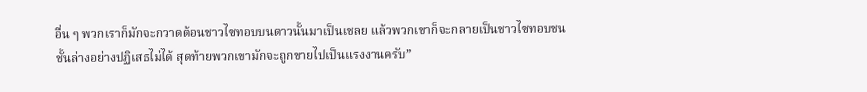อื่น ๆ พวกเราก็มักจะกวาดต้อนชาวไซทอบบนดาวนั้นมาเป็นเชลย แล้วพวกเขาก็จะกลายเป็นชาวไซทอบชนชั้นล่างอย่างปฏิเสธไม่ได้ สุดท้ายพวกเขามักจะถูกขายไปเป็นแรงงานครับ”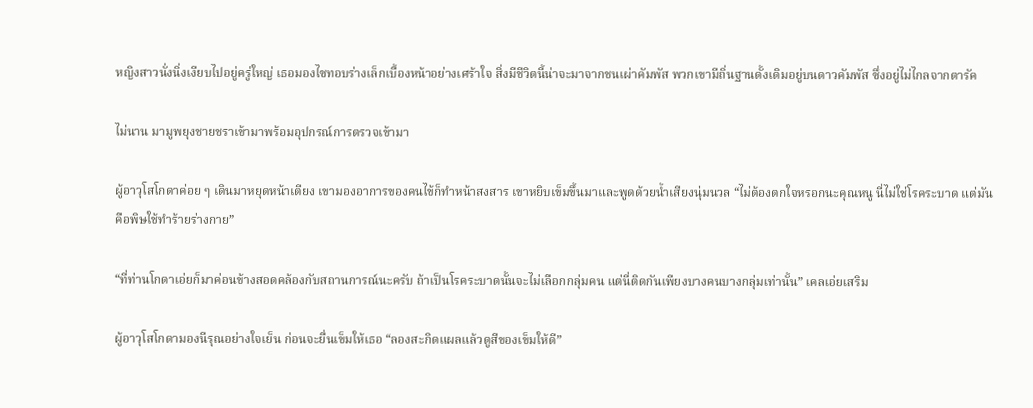หญิงสาวนั่งนิ่งเงียบไปอยู่ครู่ใหญ่ เธอมองไซทอบร่างเล็กเบื้องหน้าอย่างเศร้าใจ สิ่งมีชีวิตนี้น่าจะมาจากชนเผ่าคัมพัส พวกเขามีถิ่นฐานดั้งเดิมอยู่บนดาวคัมพัส ซึ่งอยู่ไม่ไกลจากตารัค

ไม่นาน มามูพยุงชายชราเข้ามาพร้อมอุปกรณ์การตรวจเข้ามา

ผู้อาวุโสโกดาค่อย ๆ เดินมาหยุดหน้าเตียง เขามองอาการของคนไข้ก็ทำหน้าสงสาร เขาหยิบเข็มขึ้นมาและพูดด้วยน้ำเสียงนุ่มนวล “ไม่ต้องตกใจหรอกนะคุณหนู นี่ไม่ใช่โรคระบาด แต่มันคือพิษใช้ทำร้ายร่างกาย”

“ที่ท่านโกดาเอ่ยก็มาค่อนข้างสอดคล้องกับสถานการณ์นะครับ ถ้าเป็นโรคระบาดนั้นจะไม่เลือกกลุ่มคน แต่นี่ติดกันเพียงบางคนบางกลุ่มเท่านั้น” เคลเอ่ยเสริม

ผู้อาวุโสโกดามองนีรุณอย่างใจเย็น ก่อนจะยื่นเข็มให้เธอ “ลองสะกิดแผลแล้วดูสีของเข็มให้ดี”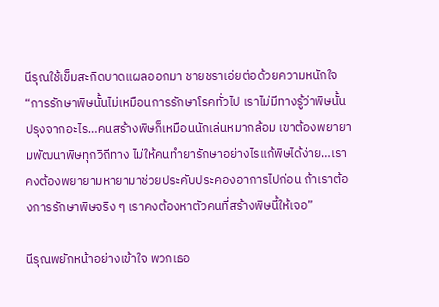นีรุณใช้เข็มสะกิดบาดแผลออกมา ชายชราเอ่ยต่อด้วยความหนักใจ “การรักษาพิษนั้นไม่เหมือนการรักษาโรคทั่วไป เราไม่มีทางรู้ว่าพิษนั้นปรุงจากอะไร…คนสร้างพิษก็เหมือนนักเล่นหมากล้อม เขาต้องพยายามพัฒนาพิษทุกวิถีทาง ไม่ให้คนทำยารักษาอย่างไรแก้พิษได้ง่าย…เราคงต้องพยายามหายามาช่วยประคับประคองอาการไปก่อน ถ้าเราต้องการรักษาพิษจริง ๆ เราคงต้องหาตัวคนที่สร้างพิษนี้ให้เจอ”

นีรุณพยักหน้าอย่างเข้าใจ พวกเธอ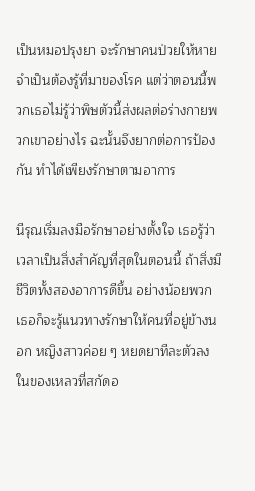เป็นหมอปรุงยา จะรักษาคนป่วยให้หายจำเป็นต้องรู้ที่มาของโรค แต่ว่าตอนนี้พวกเธอไม่รู้ว่าพิษตัวนี้ส่งผลต่อร่างกายพวกเขาอย่างไร ฉะนั้นจึงยากต่อการป้องกัน ทำได้เพียงรักษาตามอาการ

นีรุณเริ่มลงมือรักษาอย่างตั้งใจ เธอรู้ว่าเวลาเป็นสิ่งสำคัญที่สุดในตอนนี้ ถ้าสิ่งมีชีวิตทั้งสองอาการดีขึ้น อย่างน้อยพวกเธอก็จะรู้แนวทางรักษาให้คนที่อยู่ข้างนอก หญิงสาวค่อย ๆ หยดยาทีละตัวลงในของเหลวที่สกัดอ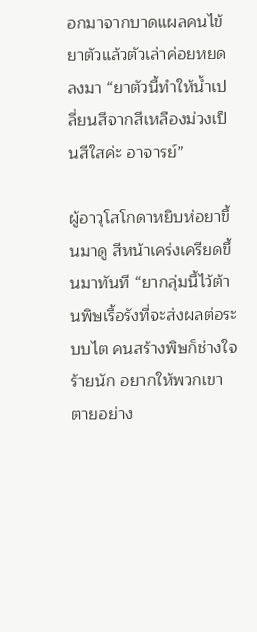อกมาจากบาดแผลคนไข้ ยาตัวแล้วตัวเล่าค่อยหยดลงมา “ยาตัวนี้ทำให้น้ำเปลี่ยนสีจากสีเหลืองม่วงเป็นสีใสค่ะ อาจารย์”

ผู้อาวุโสโกดาหยิบห่อยาขึ้นมาดู สีหน้าเคร่งเครียดขึ้นมาทันที “ยากลุ่มนี้ไว้ต้านพิษเรื้อรังที่จะส่งผลต่อระบบไต คนสร้างพิษก็ช่างใจร้ายนัก อยากให้พวกเขาตายอย่าง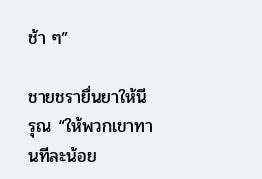ช้า ๆ”

ชายชรายื่นยาให้นีรุณ “ให้พวกเขาทานทีละน้อย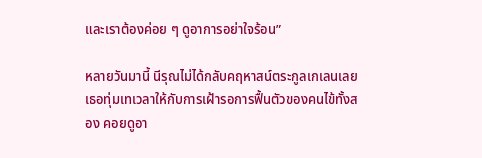และเราต้องค่อย ๆ ดูอาการอย่าใจร้อน”

หลายวันมานี้ นีรุณไม่ได้กลับคฤหาสน์ตระกูลเกเลนเลย เธอทุ่มเทเวลาให้กับการเฝ้ารอการฟื้นตัวของคนไข้ทั้งสอง คอยดูอา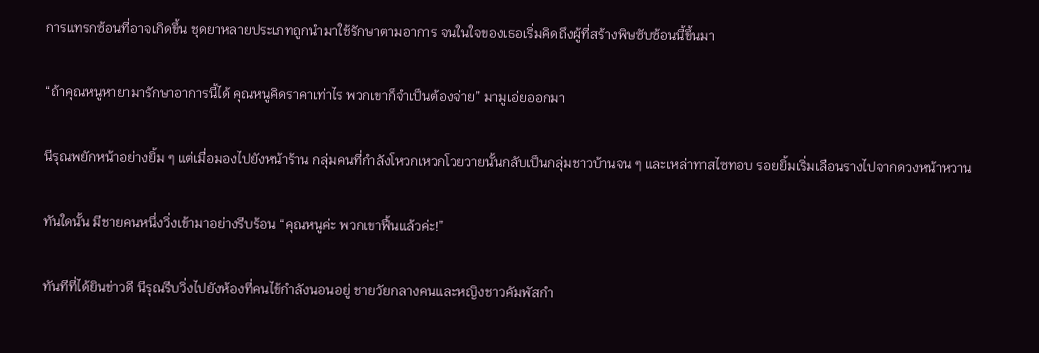การแทรกซ้อนที่อาจเกิดขึ้น ชุดยาหลายประเภทถูกนำมาใช้รักษาตามอาการ จนในใจของเธอเริ่มคิดถึงผู้ที่สร้างพิษซับซ้อนนี้ขึ้นมา

“ถ้าคุณหนูหายามารักษาอาการนี้ได้ คุณหนูคิดราคาเท่าไร พวกเขาก็จำเป็นต้องจ่าย” มามูเอ่ยออกมา

นีรุณพยักหน้าอย่างยิ้ม ๆ แต่เมื่อมองไปยังหน้าร้าน กลุ่มคนที่กำลังโหวกเหวกโวยวายนั้นกลับเป็นกลุ่มชาวบ้านจน ๆ และเหล่าทาสไซทอบ รอยยิ้มเริ่มเลือนรางไปจากดวงหน้าหวาน

ทันใดนั้น มีชายคนหนึ่งวิ่งเข้ามาอย่างรีบร้อน “คุณหนูค่ะ พวกเขาฟื้นแล้วค่ะ!”

ทันทีที่ได้ยินข่าวดี นีรุณรีบวิ่งไปยังห้องที่คนไข้กำลังนอนอยู่ ชายวัยกลางคนและหญิงชาวคัมพัสกำ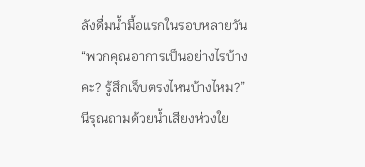ลังดื่มน้ำมื้อแรกในรอบหลายวัน “พวกคุณอาการเป็นอย่างไรบ้างคะ? รู้สึกเจ็บตรงไหนบ้างไหม?” นีรุณถามด้วยน้ำเสียงห่วงใย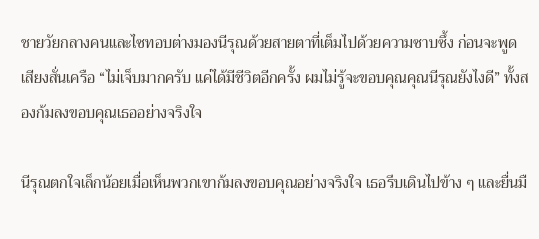ชายวัยกลางคนและไซทอบต่างมองนีรุณด้วยสายตาที่เต็มไปด้วยความซาบซึ้ง ก่อนจะพูดเสียงสั่นเครือ “ไม่เจ็บมากครับ แค่ได้มีชีวิตอีกครั้ง ผมไม่รู้จะขอบคุณคุณนีรุณยังไงดี” ทั้งสองก้มลงขอบคุณเธออย่างจริงใจ

นีรุณตกใจเล็กน้อยเมื่อเห็นพวกเขาก้มลงขอบคุณอย่างจริงใจ เธอรีบเดินไปข้าง ๆ และยื่นมื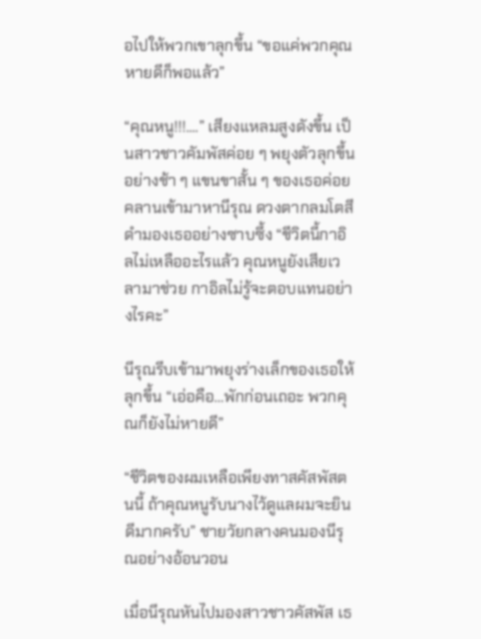อไปให้พวกเขาลุกขึ้น “ขอแค่พวกคุณหายดีก็พอแล้ว”

“คุณหนู!!!....” เสียงแหลมสูงดังขึ้น เป็นสาวชาวคัมพัสค่อย ๆ พยุงตัวลุกขึ้นอย่างช้า ๆ แขนขาสั้น ๆ ของเธอค่อยคลานเข้ามาหานีรุณ ดวงตากลมโตสีดำมองเธออย่างซาบซึ้ง “ชีวิตนี้กาอิลไม่เหลืออะไรแล้ว คุณหนูยังเสียเวลามาช่วย กาอิลไม่รู้จะตอบแทนอย่างไรคะ”

นีรุณรีบเข้ามาพยุงร่างเล็กของเธอให้ลุกขึ้น “เอ่อคือ…พักก่อนเถอะ พวกคุณก็ยังไม่หายดี”

“ชีวิตของผมเหลือเพียงทาสคัสพัสตนนี้ ถ้าคุณหนูรับนางไว้ดูแลผมจะยินดีมากครับ” ชายวัยกลางคนมองนีรุณอย่างอ้อนวอน

เมื่อนีรุณหันไปมองสาวชาวคัสพัส เธ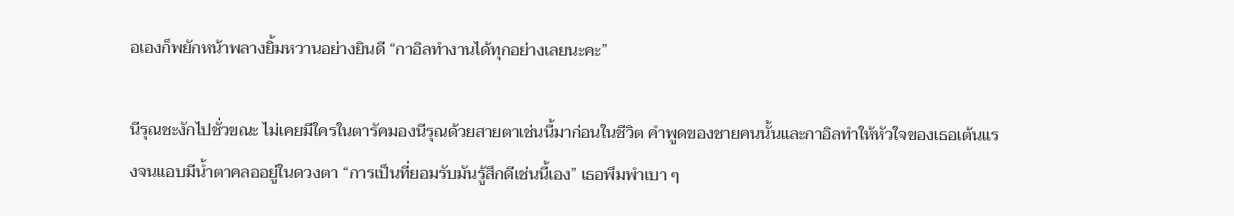อเองก็พยักหน้าพลางยิ้มหวานอย่างยินดี “กาอิลทำงานได้ทุกอย่างเลยนะคะ”

นีรุณชะงักไปชั่วขณะ ไม่เคยมีใครในตารัคมองนีรุณด้วยสายตาเช่นนี้มาก่อนในชีวิต คำพูดของชายคนนั้นและกาอิลทำให้หัวใจของเธอเต้นแรงจนแอบมีน้ำตาคลออยู่ในดวงตา “การเป็นที่ยอมรับมันรู้สึกดีเช่นนี้เอง” เธอพึมพำเบา ๆ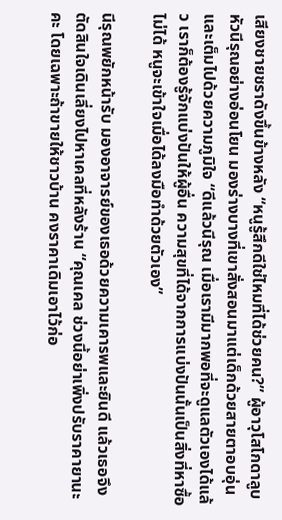เสียงชายชราดังขึ้นข้างหลัง “หนูรู้สึกดีใช่ไหมที่ได้ช่วยคน?” ผู้อาวุโสโกดาลูบหัวนีรุณอย่างอ่อนโยน มองร่างบางที่เขาสั่งสอนมาแต่เด็กด้วยสายตาอบอุ่นและเต็มไปด้วยความภูมิใจ “ดีแล้วนีรุณ เมื่อเรามีมากพอที่จะดูแลตัวเองได้แล้ว เราก็ต้องรู้จักแบ่งปันให้ผู้อื่น ความสุขที่ได้จากการแบ่งปันนั้นเป็นสิ่งที่หาซื้อไม่ได้ หนูจะเข้าใจเมื่อได้ลงมือทำด้วยตัวเอง”

นีรุณพยักหน้ารับ มองอาจารย์ของเธอด้วยความเคารพและยินดี แล้วเธอจึงตัดสินใจเดินเลี่ยงไปหาเคลที่หลังร้าน “คุณเคล ช่วงนี้อย่าเพิ่งปรับราคายานะคะ โดยเฉพาะถ้าขายให้ชาวบ้าน คงราคาเดิมเอาไว้ก่อ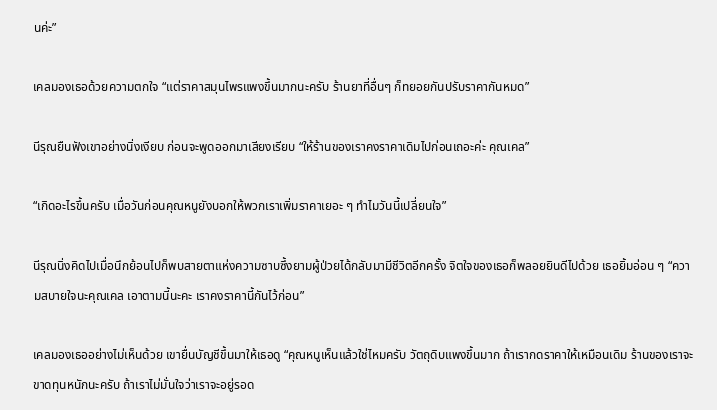นค่ะ”

เคลมองเธอด้วยความตกใจ “แต่ราคาสมุนไพรแพงขึ้นมากนะครับ ร้านยาที่อื่นๆ ก็ทยอยกันปรับราคากันหมด”

นีรุณยืนฟังเขาอย่างนิ่งเงียบ ก่อนจะพูดออกมาเสียงเรียบ “ให้ร้านของเราคงราคาเดิมไปก่อนเถอะค่ะ คุณเคล”

“เกิดอะไรขึ้นครับ เมื่อวันก่อนคุณหนูยังบอกให้พวกเราเพิ่มราคาเยอะ ๆ ทำไมวันนี้เปลี่ยนใจ”

นีรุณนิ่งคิดไปเมื่อนึกย้อนไปก็พบสายตาแห่งความซาบซึ้งยามผู้ป่วยได้กลับมามีชีวิตอีกครั้ง จิตใจของเธอก็พลอยยินดีไปด้วย เธอยิ้มอ่อน ๆ “ความสบายใจนะคุณเคล เอาตามนี้นะคะ เราคงราคานี้กันไว้ก่อน”

เคลมองเธออย่างไม่เห็นด้วย เขายื่นบัญชีขึ้นมาให้เธอดู “คุณหนูเห็นแล้วใช่ไหมครับ วัตถุดิบแพงขึ้นมาก ถ้าเรากดราคาให้เหมือนเดิม ร้านของเราจะขาดทุนหนักนะครับ ถ้าเราไม่มั่นใจว่าเราจะอยู่รอด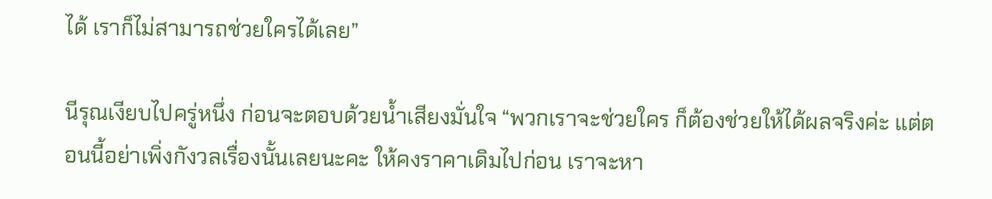ได้ เราก็ไม่สามารถช่วยใครได้เลย”

นีรุณเงียบไปครู่หนึ่ง ก่อนจะตอบด้วยน้ำเสียงมั่นใจ “พวกเราจะช่วยใคร ก็ต้องช่วยให้ได้ผลจริงค่ะ แต่ตอนนี้อย่าเพิ่งกังวลเรื่องนั้นเลยนะคะ ให้คงราคาเดิมไปก่อน เราจะหา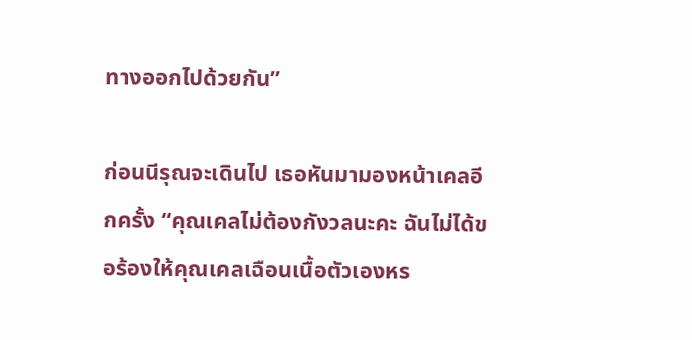ทางออกไปด้วยกัน”

ก่อนนีรุณจะเดินไป เธอหันมามองหน้าเคลอีกครั้ง “คุณเคลไม่ต้องกังวลนะคะ ฉันไม่ได้ขอร้องให้คุณเคลเฉือนเนื้อตัวเองหร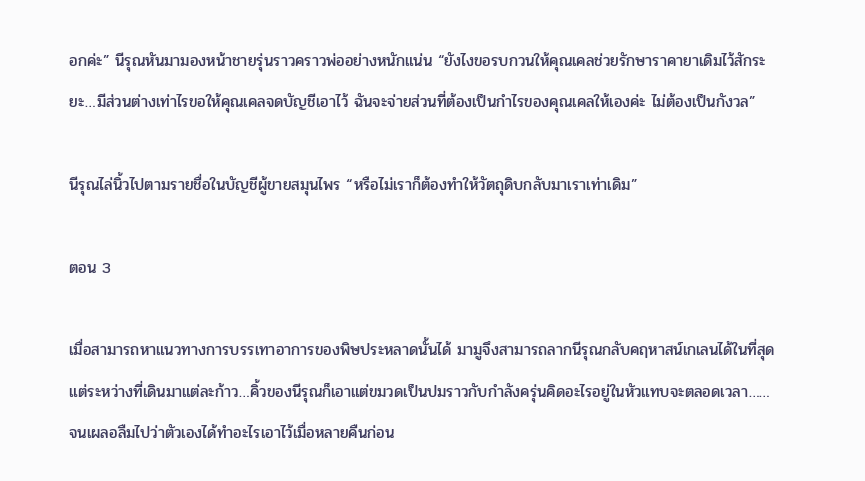อกค่ะ” นีรุณหันมามองหน้าชายรุ่นราวคราวพ่ออย่างหนักแน่น “ยังไงขอรบกวนให้คุณเคลช่วยรักษาราคายาเดิมไว้สักระยะ…มีส่วนต่างเท่าไรขอให้คุณเคลจดบัญชีเอาไว้ ฉันจะจ่ายส่วนที่ต้องเป็นกำไรของคุณเคลให้เองค่ะ ไม่ต้องเป็นกังวล”

นีรุณไล่นิ้วไปตามรายชื่อในบัญชีผู้ขายสมุนไพร “หรือไม่เราก็ต้องทำให้วัตถุดิบกลับมาเราเท่าเดิม”

ตอน 3

เมื่อสามารถหาแนวทางการบรรเทาอาการของพิษประหลาดนั้นได้ มามูจึงสามารถลากนีรุณกลับคฤหาสน์เกเลนได้ในที่สุด แต่ระหว่างที่เดินมาแต่ละก้าว…คิ้วของนีรุณก็เอาแต่ขมวดเป็นปมราวกับกำลังครุ่นคิดอะไรอยู่ในหัวแทบจะตลอดเวลา……จนเผลอลืมไปว่าตัวเองได้ทำอะไรเอาไว้เมื่อหลายคืนก่อน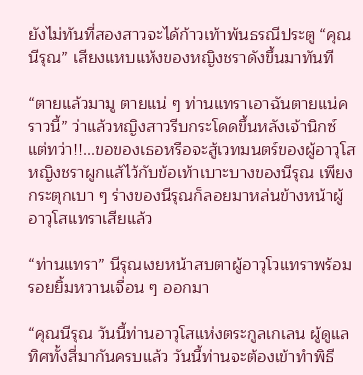ยังไม่ทันที่สองสาวจะได้ก้าวเท้าพ้นธรณีประตู “คุณนีรุณ” เสียงแหบแห้งของหญิงชราดังขึ้นมาทันที

“ตายแล้วมามู ตายแน่ ๆ ท่านแทราเอาฉันตายแน่คราวนี้” ว่าแล้วหญิงสาวรีบกระโดดขึ้นหลังเจ้านิกซ์ แต่ทว่า!!...ขอของเธอหรือจะสู้เวทมนตร์ของผู้อาวุโส หญิงชราผูกแส้ไว้กับข้อเท้าเบาะบางของนีรุณ เพียงกระตุกเบา ๆ ร่างของนีรุณก็ลอยมาหล่นข้างหน้าผู้อาวุโสแทราเสียแล้ว

“ท่านแทรา” นีรุณเงยหน้าสบตาผู้อาวุโวแทราพร้อมรอยยิ้มหวานเจื่อน ๆ ออกมา

“คุณนีรุณ วันนี้ท่านอาวุโสแห่งตระกูลเกเลน ผู้ดูแลทิศทั้งสี่มากันครบแล้ว วันนี้ท่านจะต้องเข้าทำพิธี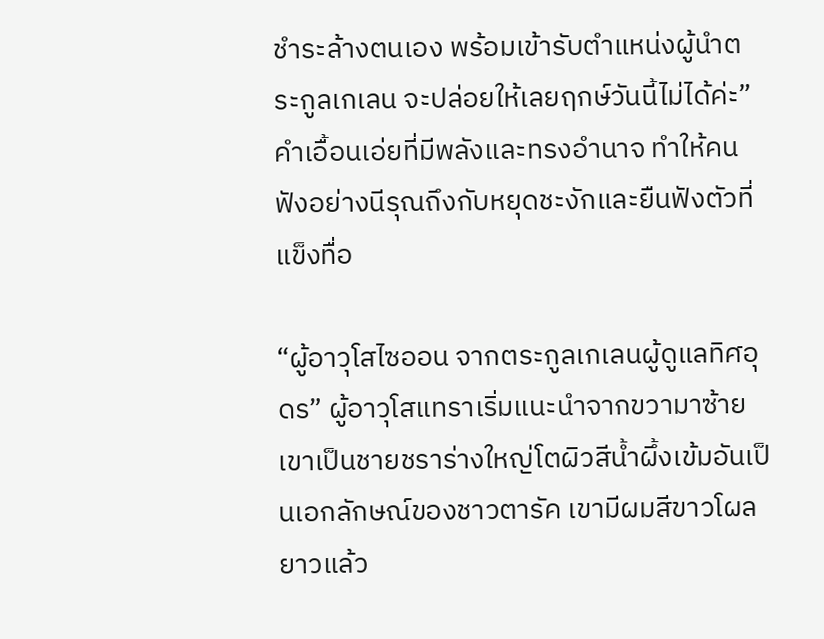ชำระล้างตนเอง พร้อมเข้ารับตำแหน่งผู้นำตระกูลเกเลน จะปล่อยให้เลยฤกษ์วันนี้ไม่ได้ค่ะ” คำเอื้อนเอ่ยที่มีพลังและทรงอำนาจ ทำให้คนฟังอย่างนีรุณถึงกับหยุดชะงักและยืนฟังตัวที่แข็งทื่อ

“ผู้อาวุโสไซออน จากตระกูลเกเลนผู้ดูแลทิศอุดร” ผู้อาวุโสแทราเริ่มแนะนำจากขวามาซ้าย เขาเป็นชายชราร่างใหญ่โตผิวสีน้ำผึ้งเข้มอันเป็นเอกลักษณ์ของชาวตารัค เขามีผมสีขาวโผลยาวแล้ว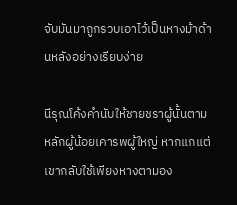จับมันมาถูกรวบเอาไว้เป็นหางม้าด้านหลังอย่างเรียบง่าย

นีรุณโค้งคำนับให้ชายชราผู้นั้นตามหลักผู้น้อยเคารพผู้ใหญ่ หากแกแต่เขากลับใช้เพียงหางตามอง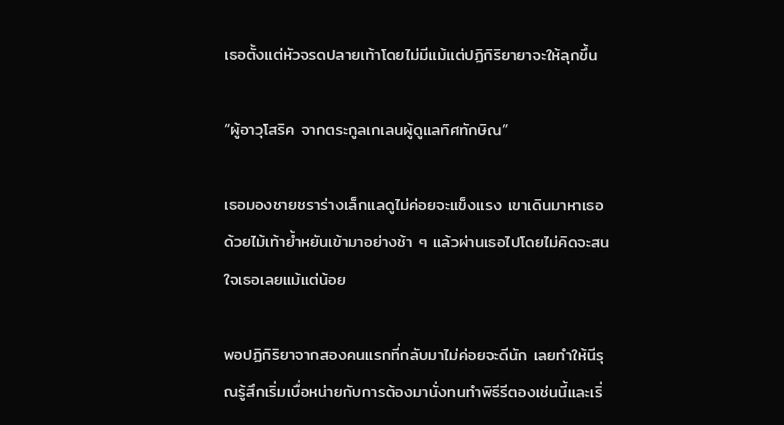เธอตั้งแต่หัวจรดปลายเท้าโดยไม่มีแม้แต่ปฏิกิริยายาจะให้ลุกขึ้น

“ผู้อาวุโสริค จากตระกูลเกเลนผู้ดูแลทิศทักษิณ”

เธอมองชายชราร่างเล็กแลดูไม่ค่อยจะแข็งแรง เขาเดินมาหาเธอด้วยไม้เท้าย้ำหยันเข้ามาอย่างช้า ๆ แล้วผ่านเธอไปโดยไม่คิดจะสนใจเธอเลยแม้แต่น้อย

พอปฏิกิริยาจากสองคนแรกที่กลับมาไม่ค่อยจะดีนัก เลยทำให้นีรุณรู้สึกเริ่มเบื่อหน่ายกับการต้องมานั่งทนทำพิธีรีตองเช่นนี้และเริ่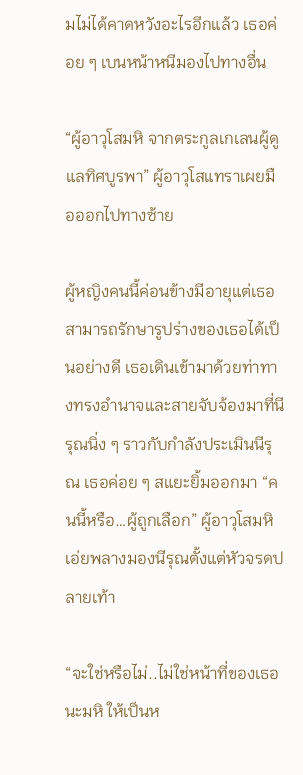มไม่ได้คาดหวังอะไรอีกแล้ว เธอค่อย ๆ เบนหน้าหนีมองไปทางอื่น

“ผู้อาวุโสมหิ จากตระกูลเกเลนผู้ดูแลทิศบูรพา” ผู้อาวุโสแทราเผยมือออกไปทางซ้าย

ผู้หญิงคนนี้ค่อนข้างมีอายุแต่เธอสามารถรักษารูปร่างของเธอได้เป็นอย่างดี เธอเดินเข้ามาด้วยท่าทางทรงอำนาจและสายจับจ้องมาที่นีรุณนิ่ง ๆ ราวกับกำลังประเมินนีรุณ เธอค่อย ๆ สแยะยิ้มออกมา “คนนี้หรือ…ผู้ถูกเลือก” ผู้อาวุโสมหิเอ่ยพลางมองนีรุณตั้งแต่หัวจรดปลายเท้า

“จะใช่หรือไม่..ไม่ใช่หน้าที่ของเธอนะมหิ ให้เป็นห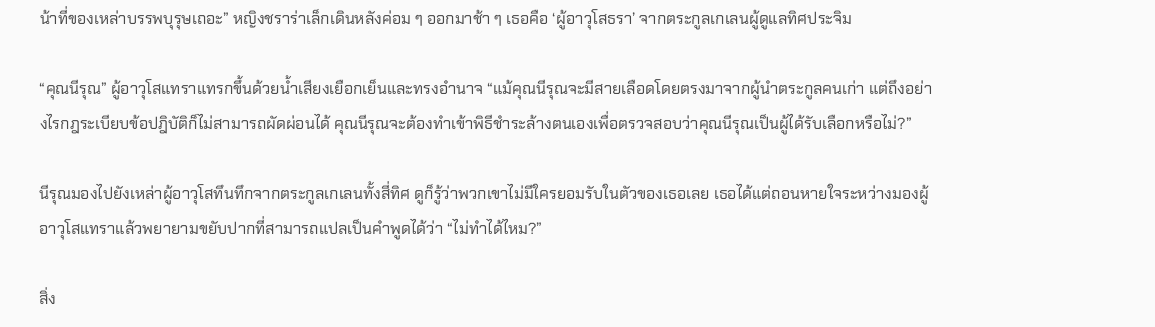น้าที่ของเหล่าบรรพบุรุษเถอะ” หญิงชราร่าเล็กเดินหลังค่อม ๆ ออกมาช้า ๆ เธอคือ ‘ผู้อาวุโสธรา’ จากตระกูลเกเลนผู้ดูแลทิศประจิม

“คุณนีรุณ” ผู้อาวุโสแทราแทรกขึ้นด้วยน้ำเสียงเยือกเย็นและทรงอำนาจ “แม้คุณนีรุณจะมีสายเลือดโดยตรงมาจากผู้นำตระกูลคนเก่า แต่ถึงอย่างไรกฎระเบียบข้อปฎิบัติก็ไม่สามารถผัดผ่อนได้ คุณนีรุณจะต้องทำเข้าพิธีชำระล้างตนเองเพื่อตรวจสอบว่าคุณนีรุณเป็นผู้ได้รับเลือกหรือไม่?”

นีรุณมองไปยังเหล่าผู้อาวุโสทึนทึกจากตระกูลเกเลนทั้งสี่ทิศ ดูก็รู้ว่าพวกเขาไม่มีใครยอมรับในตัวของเธอเลย เธอได้แต่ถอนหายใจระหว่างมองผู้อาวุโสแทราแล้วพยายามขยับปากที่สามารถแปลเป็นคำพูดได้ว่า “ไม่ทำได้ไหม?”

สิ่ง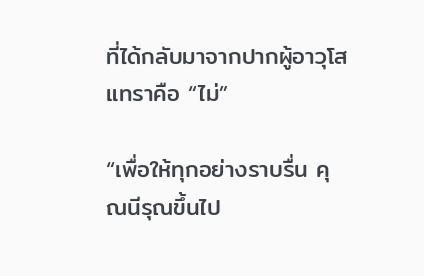ที่ได้กลับมาจากปากผู้อาวุโสแทราคือ “ไม่”

“เพื่อให้ทุกอย่างราบรื่น คุณนีรุณขึ้นไป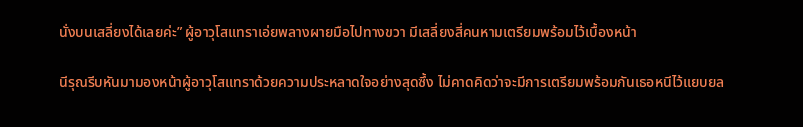นั่งบนเสลี่ยงได้เลยค่ะ” ผู้อาวุโสแทราเอ่ยพลางผายมือไปทางขวา มีเสลี่ยงสี่คนหามเตรียมพร้อมไว้เบื้องหน้า

นีรุณรีบหันมามองหน้าผู้อาวุโสแทราด้วยความประหลาดใจอย่างสุดซึ้ง ไม่คาดคิดว่าจะมีการเตรียมพร้อมกันเธอหนีไว้แยบยล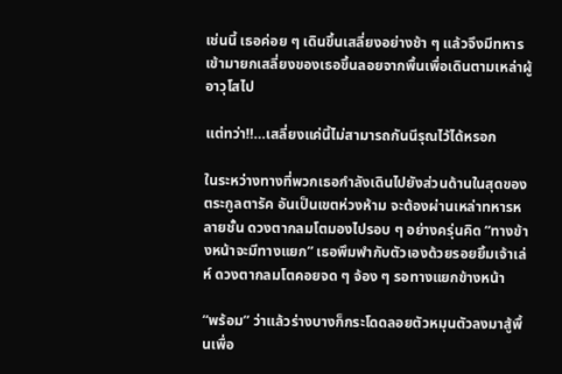เช่นนี้ เธอค่อย ๆ เดินขึ้นเสลี่ยงอย่างช้า ๆ แล้วจึงมีทหารเข้ามายกเสลี่ยงของเธอขึ้นลอยจากพื้นเพื่อเดินตามเหล่าผู้อาวุโสไป

แต่ทว่า!!...เสลี่ยงแค่นี้ไม่สามารถกันนีรุณไว้ได้หรอก

ในระหว่างทางที่พวกเธอกำลังเดินไปยังส่วนด้านในสุดของตระกูลตารัค อันเป็นเขตห่วงห้าม จะต้องผ่านเหล่าทหารหลายชั้น ดวงตากลมโตมองไปรอบ ๆ อย่างครุ่นคิด “ทางข้างหน้าจะมีทางแยก” เธอพึมพำกับตัวเองด้วยรอยยิ้มเจ้าเล่ห์ ดวงตากลมโตคอยจด ๆ จ้อง ๆ รอทางแยกข้างหน้า

“พร้อม” ว่าแล้วร่างบางก็กระโดดลอยตัวหมุนตัวลงมาสู้พื้นเพื่อ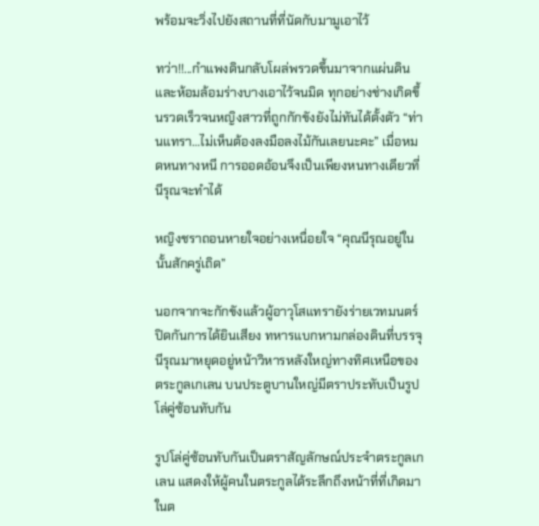พร้อมจะวิ่งไปยังสถานที่ที่นัดกับมามูเอาไว้

ทว่า!!...กำแพงดินกลับโผล่พรวดขึ้นมาจากแผ่นดินและห้อมล้อมร่างบางเอาไว้จนมิด ทุกอย่างช่างเกิดขึ้นรวดเร็วจนหญิงสาวที่ถูกกักขังยังไม่ทันได้ตั้งตัว “ท่านแทรา…ไม่เห็นต้องลงมือลงไม้กันเลยนะคะ” เมื่อหมดหนทางหนี การออดอ้อนจึงเป็นเพียงหนทางเดียวที่นีรุณจะทำได้

หญิงชราถอนหายใจอย่างเหนื่อยใจ “คุณนีรุณอยู่ในนั้นสักครู่เถิด”

นอกจากจะกักขังแล้วผู้อาวุโสแทรายังร่ายเวทมนตร์ปิดกันการได้ยินเสียง ทหารแบกหามกล่องดินที่บรรจุนีรุณมาหยุดอยู่หน้าวิหารหลังใหญ่ทางทิศเหนือของตระกูลเกเลน บนประตูบานใหญ่มีตราประทับเป็นรูปโล่คู่ซ้อนทับกัน

รูปโล่คู่ซ้อนทับกันเป็นตราสัญลักษณ์ประจำตระกูลเกเลน แสดงให้ผู้คนในตระกูลได้ระลึกถึงหน้าที่ที่เกิดมาในต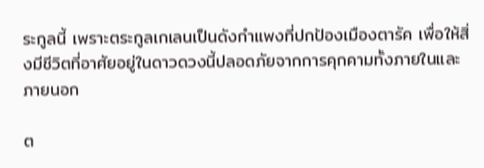ระกูลนี้ เพราะตระกูลเกเลนเป็นดังกำแพงที่ปกป้องเมืองตารัค เพื่อให้สิ่งมีชีวิตที่อาศัยอยู่ในดาวดวงนี้ปลอดภัยจากการคุกคามทั้งภายในและภายนอก

ต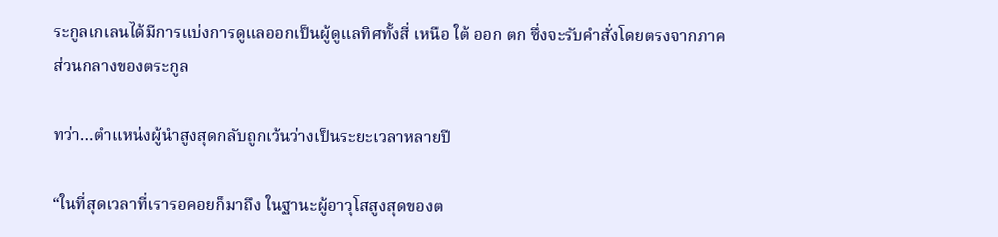ระกูลเกเลนได้มีการแบ่งการดูแลออกเป็นผู้ดูแลทิศทั้งสี่ เหนือ ใต้ ออก ตก ซึ่งจะรับคำสั่งโดยตรงจากภาคส่วนกลางของตระกูล

ทว่า…ตำแหน่งผู้นำสูงสุดกลับถูกเว้นว่างเป็นระยะเวลาหลายปี

“ในที่สุดเวลาที่เรารอคอยก็มาถึง ในฐานะผู้อาวุโสสูงสุดของต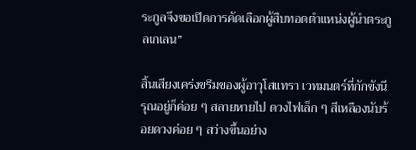ระกูลจึงขอเปิดการคัดเลือกผู้สืบทอดตำแหน่งผู้นำตระกูลเกเลน”

สิ้นเสียงเคร่งขรึมของผู้อาวุโสแทรา เวทมนตร์ที่กักขังนีรุณอยู่ก็ค่อย ๆ สลายหายไป ดวงไฟเล็ก ๆ สีเหลืองนับร้อยดวงค่อย ๆ สว่างขึ้นอย่าง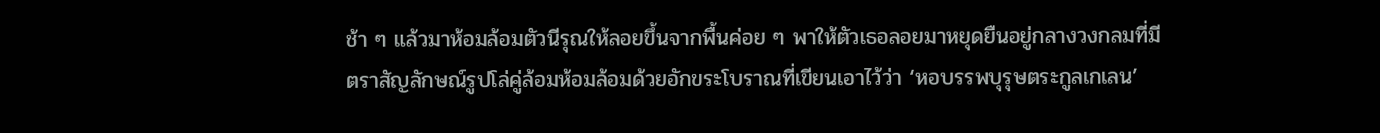ช้า ๆ แล้วมาห้อมล้อมตัวนีรุณให้ลอยขึ้นจากพื้นค่อย ๆ พาให้ตัวเธอลอยมาหยุดยืนอยู่กลางวงกลมที่มีตราสัญลักษณ์รูปโล่คู่ล้อมห้อมล้อมด้วยอักขระโบราณที่เขียนเอาไว้ว่า ‘หอบรรพบุรุษตระกูลเกเลน’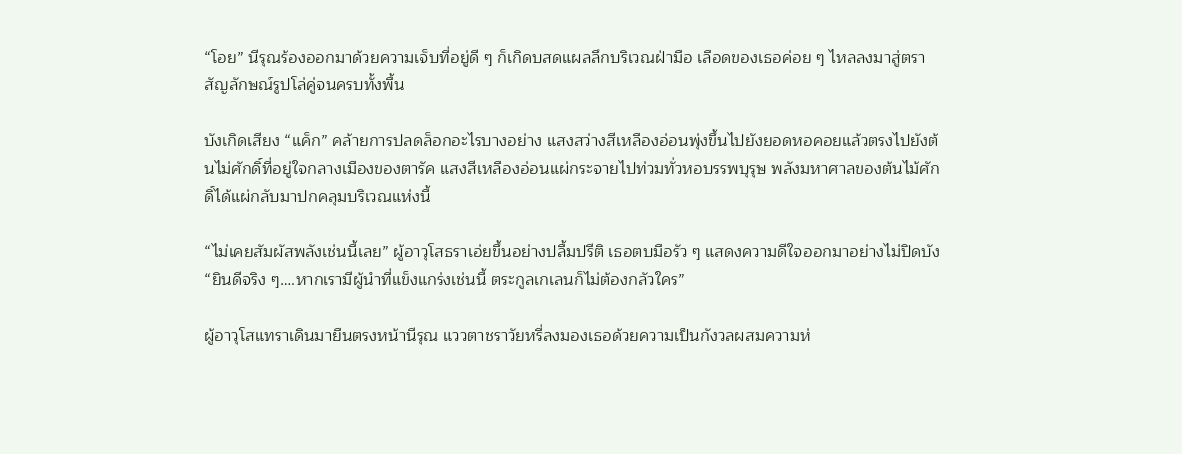“โอย” นีรุณร้องออกมาด้วยความเจ็บที่อยู่ดี ๆ ก็เกิดบสดแผลลึกบริเวณฝ่ามือ เลือดของเธอค่อย ๆ ไหลลงมาสู่ตราสัญลักษณ์รูปโล่คู่จนครบทั้งพื้น

บังเกิดเสียง “แค็ก” คล้ายการปลดล็อกอะไรบางอย่าง แสงสว่างสีเหลืองอ่อนพุ่งขึ้นไปยังยอดหอคอยแล้วตรงไปยังต้นไม่ศักดิ์ที่อยู่ใจกลางเมืองของตารัค แสงสีเหลืองอ่อนแผ่กระจายไปท่วมทั่วหอบรรพบุรุษ พลังมหาศาลของต้นไม้ศักดิ์ได้แผ่กลับมาปกคลุมบริเวณแห่งนี้

“ไม่เคยสัมผัสพลังเช่นนี้เลย” ผู้อาวุโสธราเอ่ยขึ้นอย่างปลื้มปรีติ เธอตบมือรัว ๆ แสดงความดีใจออกมาอย่างไม่ปิดบัง “ยินดีจริง ๆ….หากเรามีผู้นำที่แข็งแกร่งเช่นนี้ ตระกูลเกเลนก็ไม่ต้องกลัวใคร”

ผู้อาวุโสแทราเดินมายืนตรงหน้านีรุณ แววตาชราวัยหรี่ลงมองเธอด้วยความเป็นกังวลผสมความห่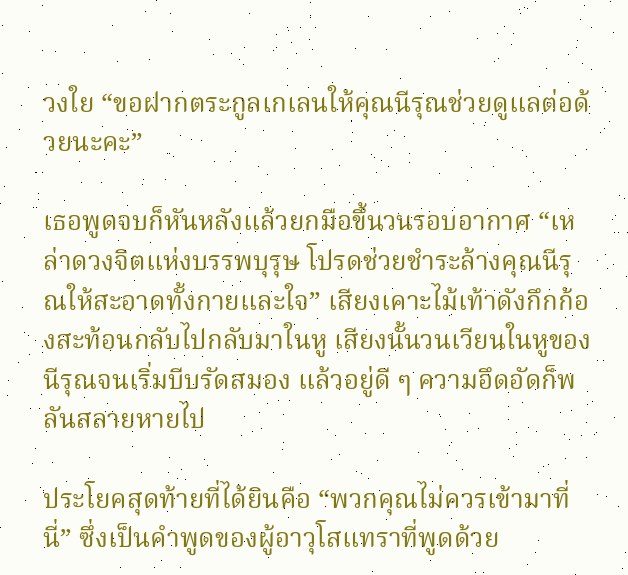วงใย “ขอฝากตระกูลเกเลนให้คุณนีรุณช่วยดูแลต่อด้วยนะคะ”

เธอพูดจบก็หันหลังแล้วยกมือขึ้นวนรอบอากาศ “เหล่าดวงจิตแห่งบรรพบุรุษ โปรดช่วยชำระล้างคุณนีรุณให้สะอาดทั้งกายและใจ” เสียงเคาะไม้เท้าดังกึกก้องสะท้อนกลับไปกลับมาในหู เสียงนั้นวนเวียนในหูของนีรุณจนเริ่มบีบรัดสมอง แล้วอยู่ดี ๆ ความอึดอัดก็พลันสลายหายไป

ประโยคสุดท้ายที่ได้ยินคือ “พวกคุณไม่ควรเข้ามาที่นี่” ซึ่งเป็นคำพูดของผู้อาวุโสแทราที่พูดด้วย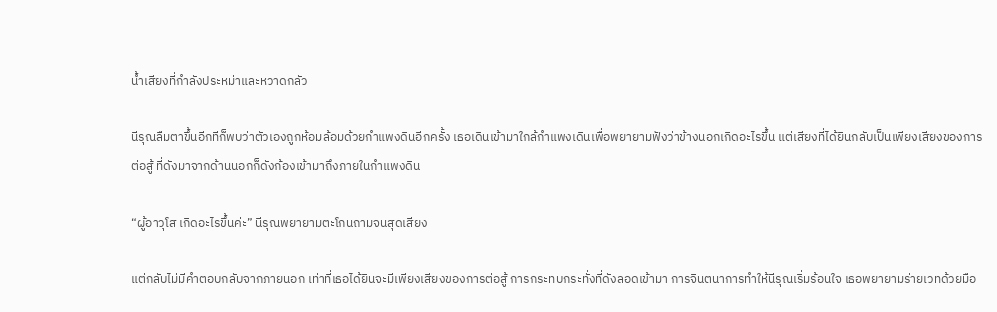น้ำเสียงที่กำลังประหม่าและหวาดกลัว

นีรุณลืมตาขึ้นอีกทีก็พบว่าตัวเองถูกห้อมล้อมด้วยกำแพงดินอีกครั้ง เธอเดินเข้ามาใกล้กำแพงเดินเพื่อพยายามฟังว่าข้างนอกเกิดอะไรขึ้น แต่เสียงที่ได้ยินกลับเป็นเพียงเสียงของการต่อสู้ ที่ดังมาจากด้านนอกก็ดังก้องเข้ามาถึงภายในกำแพงดิน

“ผู้อาวุโส เกิดอะไรขึ้นค่ะ” นีรุณพยายามตะโกนถามจนสุดเสียง

แต่กลับไม่มีคำตอบกลับจากภายนอก เท่าที่เธอได้ยินจะมีเพียงเสียงของการต่อสู้ การกระทบกระทั่งที่ดังลอดเข้ามา การจินตนาการทำให้นีรุณเริ่มร้อนใจ เธอพยายามร่ายเวทด้วยมือ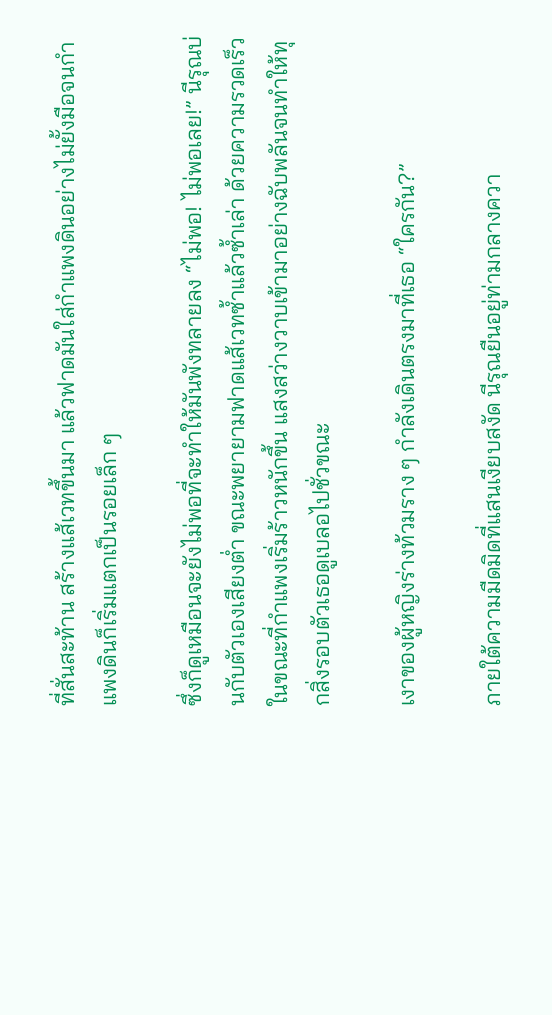ที่สั่นสะท้าน สร้างแส้เวทขึ้นมา แล้วฟาดมันใส่กำแพงดินอย่างไม่ยั้งมือจนกำแพงดินก็เริ่มแตกเป็นรอยเล็ก ๆ

ซึ่งก็ดูเหมือนจะยังไม่พอที่จะทำให้มันพังทลายลง “ไม่พอ! ไม่พอเลย!” นีรุณบ่นกับตัวเองเสียงต่ำ ขณะพยายามฟาดแส้เวทซ้ำแล้วซ้ำเล่า ด้วยความรวดเร็ว ในขณะที่กำแพงเริ่มร้าวหนักขึ้น แสงสว่างวาบเข้ามาอย่างฉับพลันจนทำให้ทุกสิ่งรอบตัวเธอดูเบลอไปชั่วขณะ

เงาของผู้หญิงร่างท้วมราง ๆ กำลังเดินตรงมาที่เธอ “ใครกัน?”

ภายใต้ความมืดมิดที่แสนเงียบสงัด นีรุณยืนอยู่ท่ามกลางควา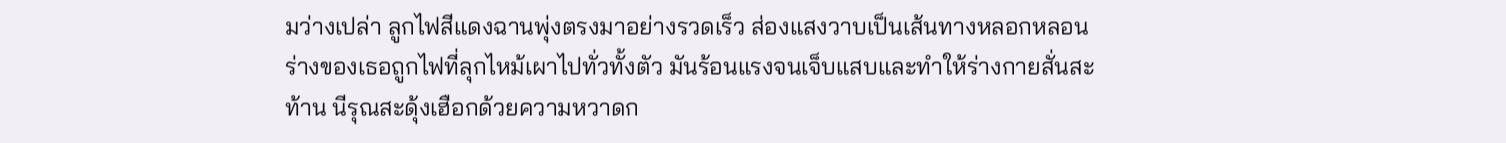มว่างเปล่า ลูกไฟสีแดงฉานพุ่งตรงมาอย่างรวดเร็ว ส่องแสงวาบเป็นเส้นทางหลอกหลอน ร่างของเธอถูกไฟที่ลุกไหม้เผาไปทั่วทั้งตัว มันร้อนแรงจนเจ็บแสบและทำให้ร่างกายสั่นสะท้าน นีรุณสะดุ้งเฮือกด้วยความหวาดก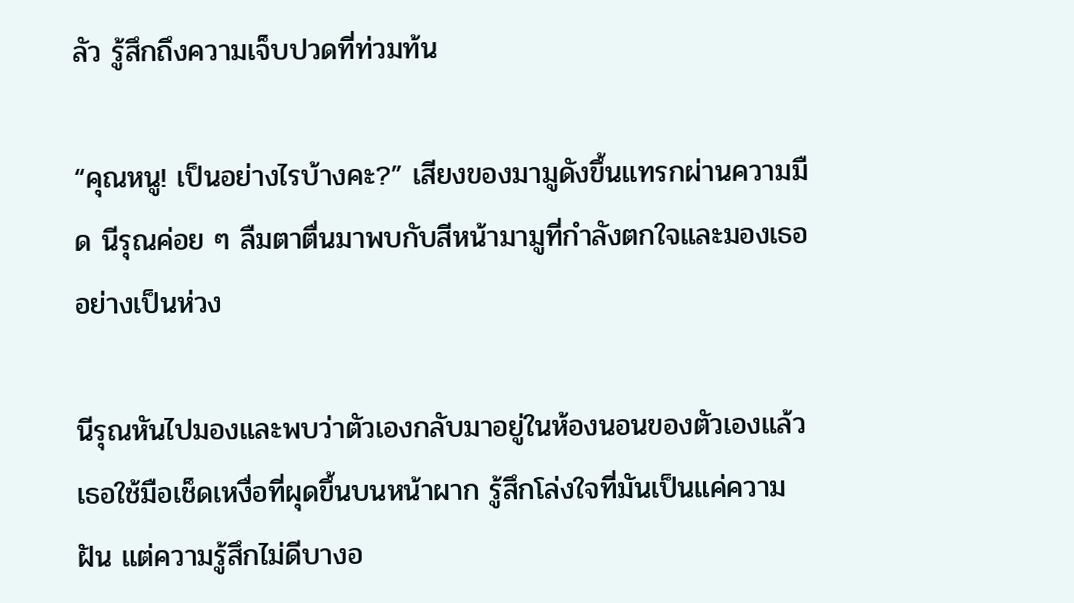ลัว รู้สึกถึงความเจ็บปวดที่ท่วมท้น

“คุณหนู! เป็นอย่างไรบ้างคะ?” เสียงของมามูดังขึ้นแทรกผ่านความมืด นีรุณค่อย ๆ ลืมตาตื่นมาพบกับสีหน้ามามูที่กำลังตกใจและมองเธออย่างเป็นห่วง

นีรุณหันไปมองและพบว่าตัวเองกลับมาอยู่ในห้องนอนของตัวเองแล้ว เธอใช้มือเช็ดเหงื่อที่ผุดขึ้นบนหน้าผาก รู้สึกโล่งใจที่มันเป็นแค่ความฝัน แต่ความรู้สึกไม่ดีบางอ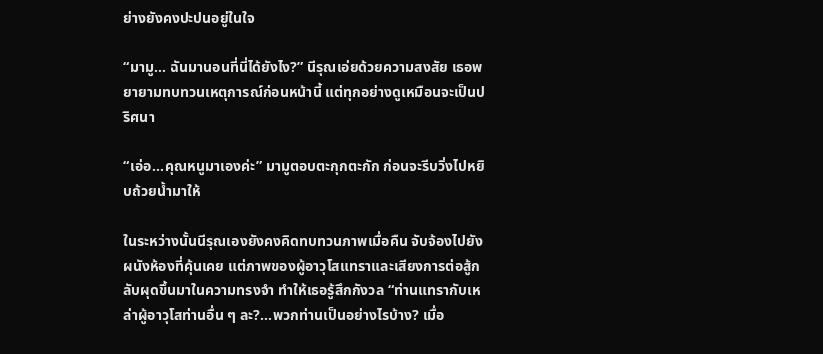ย่างยังคงปะปนอยู่ในใจ

“มามู… ฉันมานอนที่นี่ได้ยังไง?” นีรุณเอ่ยด้วยความสงสัย เธอพยายามทบทวนเหตุการณ์ก่อนหน้านี้ แต่ทุกอย่างดูเหมือนจะเป็นปริศนา

“เอ่อ…คุณหนูมาเองค่ะ” มามูตอบตะกุกตะกัก ก่อนจะรีบวิ่งไปหยิบถ้วยน้ำมาให้

ในระหว่างนั้นนีรุณเองยังคงคิดทบทวนภาพเมื่อคืน จับจ้องไปยังผนังห้องที่คุ้นเคย แต่ภาพของผู้อาวุโสแทราและเสียงการต่อสู้กลับผุดขึ้นมาในความทรงจำ ทำให้เธอรู้สึกกังวล “ท่านแทรากับเหล่าผู้อาวุโสท่านอื่น ๆ ละ?...พวกท่านเป็นอย่างไรบ้าง? เมื่อ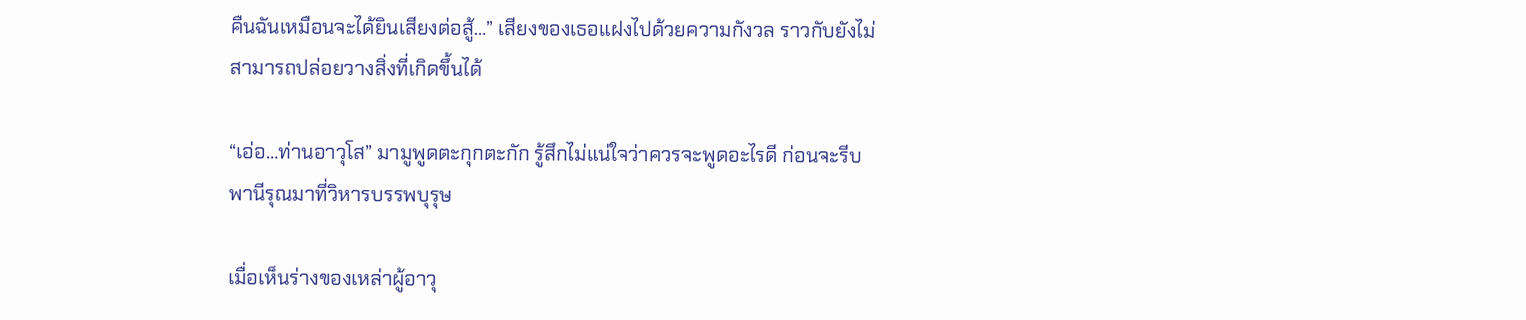คืนฉันเหมือนจะได้ยินเสียงต่อสู้…” เสียงของเธอแฝงไปด้วยความกังวล ราวกับยังไม่สามารถปล่อยวางสิ่งที่เกิดขึ้นได้

“เอ่อ…ท่านอาวุโส” มามูพูดตะกุกตะกัก รู้สึกไม่แน่ใจว่าควรจะพูดอะไรดี ก่อนจะรีบพานีรุณมาที่วิหารบรรพบุรุษ

เมื่อเห็นร่างของเหล่าผู้อาวุ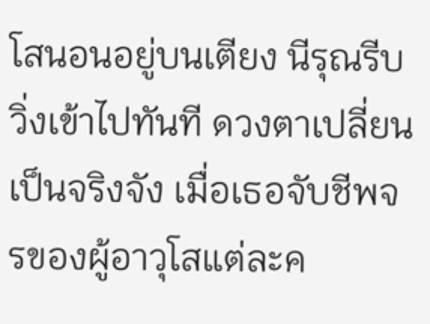โสนอนอยู่บนเตียง นีรุณรีบวิ่งเข้าไปทันที ดวงตาเปลี่ยนเป็นจริงจัง เมื่อเธอจับชีพจรของผู้อาวุโสแต่ละค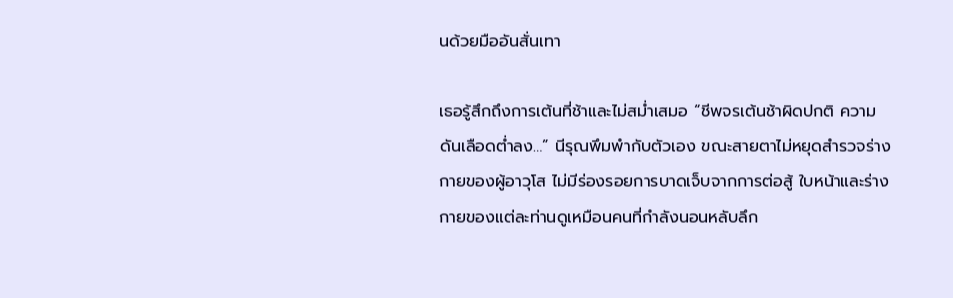นด้วยมืออันสั่นเทา

เธอรู้สึกถึงการเต้นที่ช้าและไม่สม่ำเสมอ “ชีพจรเต้นช้าผิดปกติ ความดันเลือดต่ำลง…” นีรุณพึมพำกับตัวเอง ขณะสายตาไม่หยุดสำรวจร่างกายของผู้อาวุโส ไม่มีร่องรอยการบาดเจ็บจากการต่อสู้ ใบหน้าและร่างกายของแต่ละท่านดูเหมือนคนที่กำลังนอนหลับลึก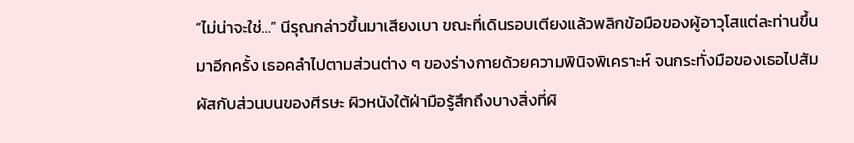“ไม่น่าจะใช่…” นีรุณกล่าวขึ้นมาเสียงเบา ขณะที่เดินรอบเตียงแล้วพลิกข้อมือของผู้อาวุโสแต่ละท่านขึ้นมาอีกครั้ง เธอคลำไปตามส่วนต่าง ๆ ของร่างกายด้วยความพินิจพิเคราะห์ จนกระทั่งมือของเธอไปสัมผัสกับส่วนบนของศีรษะ ผิวหนังใต้ฝ่ามือรู้สึกถึงบางสิ่งที่ผิ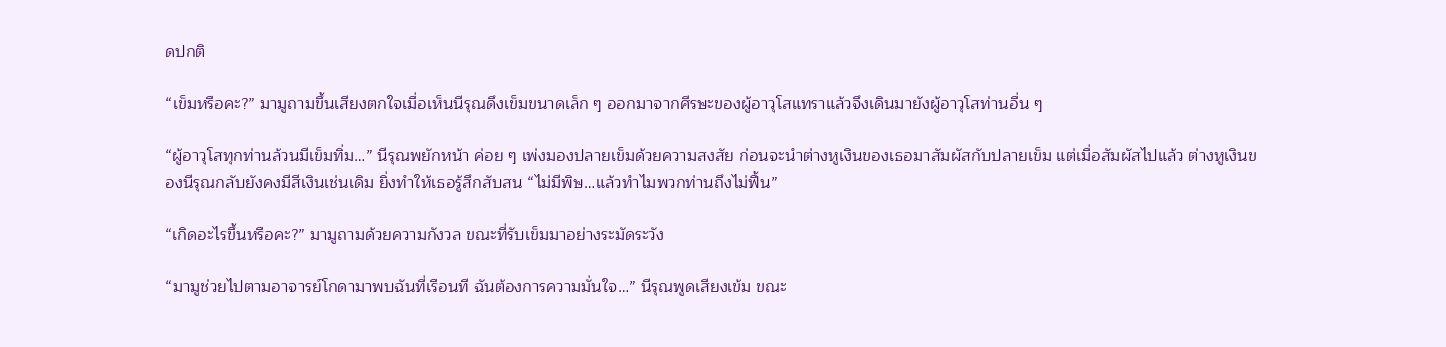ดปกติ

“เข็มหรือคะ?” มามูถามขึ้นเสียงตกใจเมื่อเห็นนีรุณดึงเข็มขนาดเล็ก ๆ ออกมาจากศีรษะของผู้อาวุโสแทราแล้วจึงเดินมายังผู้อาวุโสท่านอื่น ๆ

“ผู้อาวุโสทุกท่านล้วนมีเข็มทิ่ม…” นีรุณพยักหน้า ค่อย ๆ เพ่งมองปลายเข็มด้วยความสงสัย ก่อนจะนำต่างหูเงินของเธอมาสัมผัสกับปลายเข็ม แต่เมื่อสัมผัสไปแล้ว ต่างหูเงินของนีรุณกลับยังคงมีสีเงินเช่นเดิม ยิ่งทำให้เธอรู้สึกสับสน “ไม่มีพิษ…แล้วทำไมพวกท่านถึงไม่ฟื้น”

“เกิดอะไรขึ้นหรือคะ?” มามูถามด้วยความกังวล ขณะที่รับเข็มมาอย่างระมัดระวัง

“มามูช่วยไปตามอาจารย์โกดามาพบฉันที่เรือนที ฉันต้องการความมั่นใจ…” นีรุณพูดเสียงเข้ม ขณะ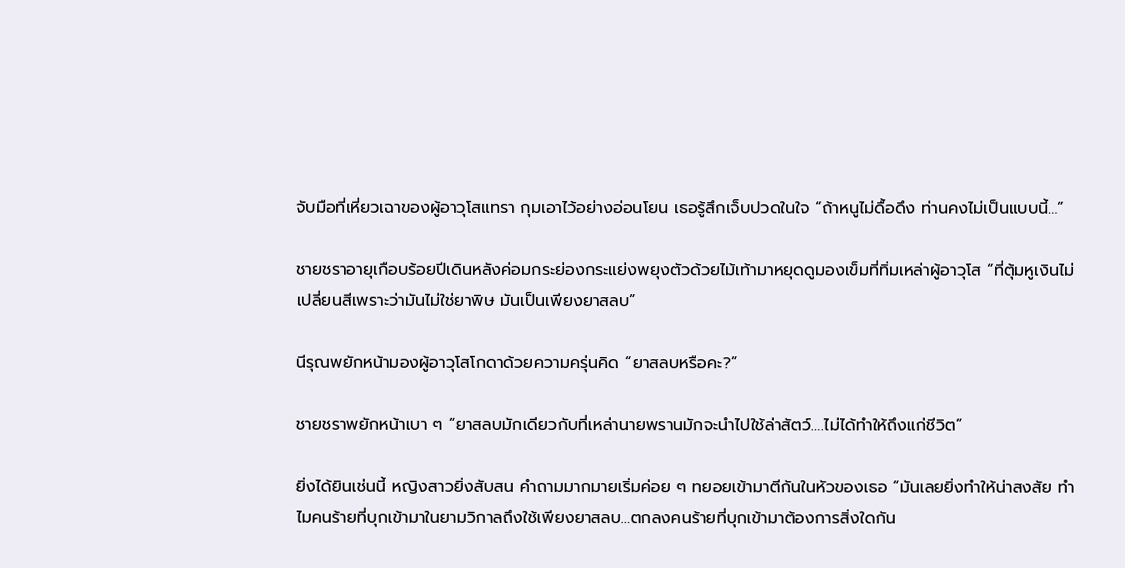จับมือที่เหี่ยวเฉาของผู้อาวุโสแทรา กุมเอาไว้อย่างอ่อนโยน เธอรู้สึกเจ็บปวดในใจ “ถ้าหนูไม่ดื้อดึง ท่านคงไม่เป็นแบบนี้…”

ชายชราอายุเกือบร้อยปีเดินหลังค่อมกระย่องกระแย่งพยุงตัวด้วยไม้เท้ามาหยุดดูมองเข็มที่ทิ่มเหล่าผู้อาวุโส “ที่ตุ้มหูเงินไม่เปลี่ยนสีเพราะว่ามันไม่ใช่ยาพิษ มันเป็นเพียงยาสลบ”

นีรุณพยักหน้ามองผู้อาวุโสโกดาด้วยความครุ่นคิด “ยาสลบหรือคะ?”

ชายชราพยักหน้าเบา ๆ “ยาสลบมักเดียวกับที่เหล่านายพรานมักจะนำไปใช้ล่าสัตว์….ไม่ได้ทำให้ถึงแก่ชีวิต”

ยิ่งได้ยินเช่นนี้ หญิงสาวยิ่งสับสน คำถามมากมายเริ่มค่อย ๆ ทยอยเข้ามาตีกันในหัวของเธอ “มันเลยยิ่งทำให้น่าสงสัย ทำไมคนร้ายที่บุกเข้ามาในยามวิกาลถึงใช้เพียงยาสลบ…ตกลงคนร้ายที่บุกเข้ามาต้องการสิ่งใดกัน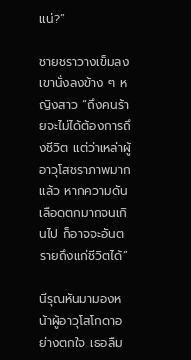แน่?”

ชายชราวางเข็มลง เขานั่งลงข้าง ๆ หญิงสาว “ถึงคนร้ายจะไม่ได้ต้องการถึงชีวิต แต่ว่าเหล่าผู้อาวุโสชราภาพมากแล้ว หากความดันเลือดตกมากจนเกินไป ก็อาจจะอันตรายถึงแก่ชีวิตได้”

นีรุณหันมามองหน้าผู้อาวุโสโกดาอย่างตกใจ เธอลืม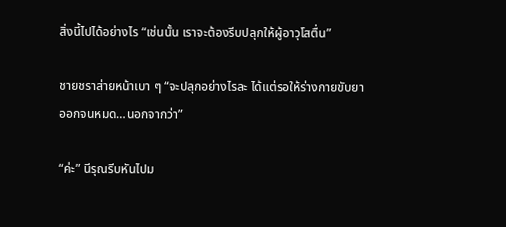สิ่งนี้ไปได้อย่างไร “เช่นนั้น เราจะต้องรีบปลุกให้ผู้อาวุโสตื่น”

ชายชราส่ายหน้าเบา ๆ “จะปลุกอย่างไรละ ได้แต่รอให้ร่างกายขับยาออกจนหมด…นอกจากว่า”

“ค่ะ” นีรุณรีบหันไปม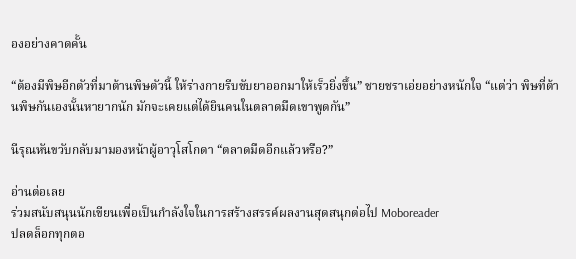องอย่างคาดคั้น

“ต้องมีพิษอีกตัวที่มาต้านพิษตัวนี้ ให้ร่างกายรีบขับยาออกมาให้เร็วยิ่งขึ้น” ชายชราเอ่ยอย่างหนักใจ “แต่ว่า พิษที่ต้านพิษกันเองนั้นหายากนัก มักจะเคยแต่ได้ยินคนในตลาดมืดเขาพูดกัน”

นีรุณหันขวับกลับมามองหน้าผู้อาวุโสโกดา “ตลาดมืดอีกแล้วหรือ?”

อ่านต่อเลย
ร่วมสนับสนุนนักเขียนเพื่อเป็นกำลังใจในการสร้างสรรค์ผลงานสุดสนุกต่อไป Moboreader
ปลดล็อกทุกตอ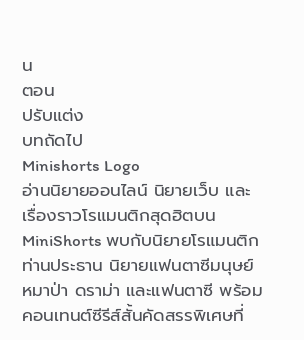น
ตอน
ปรับแต่ง
บทถัดไป
Minishorts Logo
อ่านนิยายออนไลน์ นิยายเว็บ และเรื่องราวโรแมนติกสุดฮิตบน MiniShorts พบกับนิยายโรแมนติกท่านประธาน นิยายแฟนตาซีมนุษย์หมาป่า ดราม่า และแฟนตาซี พร้อมคอนเทนต์ซีรีส์สั้นคัดสรรพิเศษที่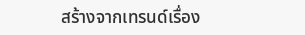สร้างจากเทรนด์เรื่อง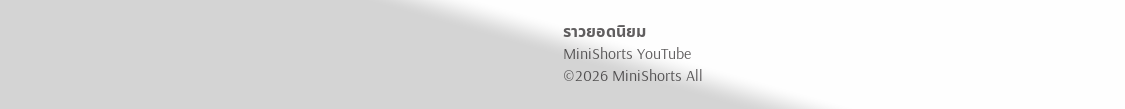ราวยอดนิยม
MiniShorts YouTube
©2026 MiniShorts All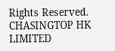Rights Reserved. CHASINGTOP HK LIMITED